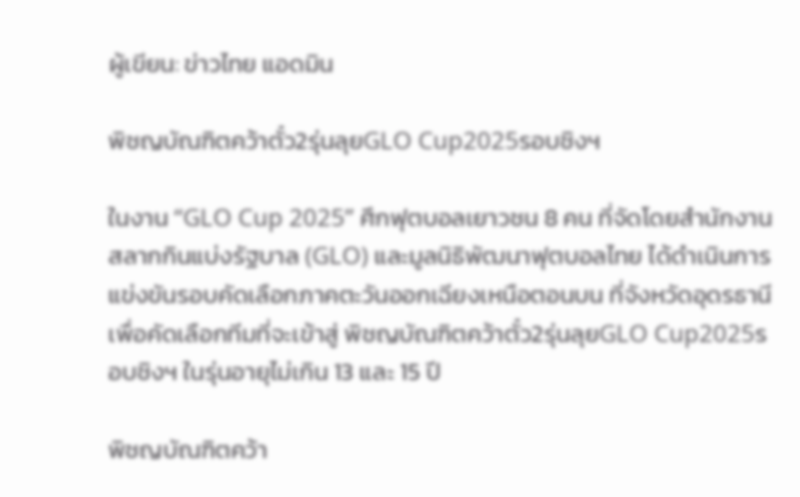ผู้เขียน: ข่าวไทย แอดมิน

พิชญบัณฑิตคว้าตั๋ว2รุ่นลุยGLO Cup2025รอบชิงฯ

ในงาน “GLO Cup 2025” ศึกฟุตบอลเยาวชน 8 คน ที่จัดโดยสำนักงานสลากกินแบ่งรัฐบาล (GLO) และมูลนิธิพัฒนาฟุตบอลไทย ได้ดำเนินการแข่งขันรอบคัดเลือกภาคตะวันออกเฉียงเหนือตอนบน ที่จังหวัดอุดรธานี เพื่อคัดเลือกทีมที่จะเข้าสู่ พิชญบัณฑิตคว้าตั๋ว2รุ่นลุยGLO Cup2025รอบชิงฯ ในรุ่นอายุไม่เกิน 13 และ 15 ปี

พิชญบัณฑิตคว้า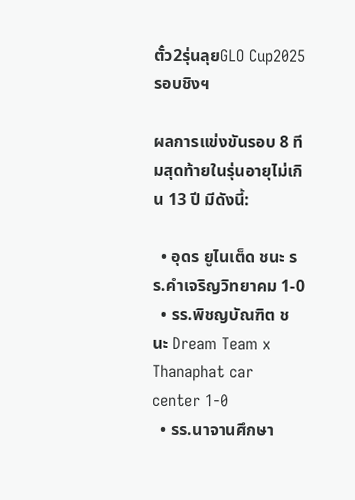ตั๋ว2รุ่นลุยGLO Cup2025รอบชิงฯ

ผลการแข่งขันรอบ 8 ทีมสุดท้ายในรุ่นอายุไม่เกิน 13 ปี มีดังนี้:

  • อุดร ยูไนเต็ด ชนะ รร.คำเจริญวิทยาคม 1-0
  • รร.พิชญบัณฑิต ชนะ Dream Team x Thanaphat car center 1-0
  • รร.นาจานศึกษา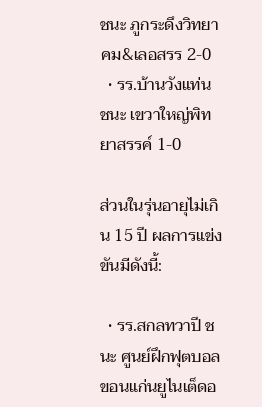ชนะ ภูกระดึงวิทยาคม&เลอสรร 2-0
  • รร.บ้านวังแท่น ชนะ เขวาใหญ่พิทยาสรรค์ 1-0

ส่วนในรุ่นอายุไม่เกิน 15 ปี ผลการแข่งขันมีดังนี้:

  • รร.สกลทวาปี ชนะ ศูนย์ฝึกฟุตบอลขอนแก่นยูไนเต็ดอ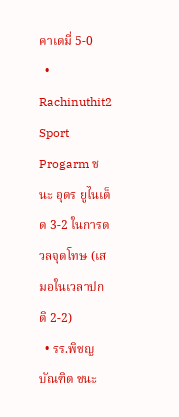คาเดมี่ 5-0
  • Rachinuthit2 Sport Progarm ชนะ อุดร ยูไนเต็ด 3-2 ในการดวลจุดโทษ (เสมอในเวลาปกติ 2-2)
  • รร.พิชญบัณฑิต ชนะ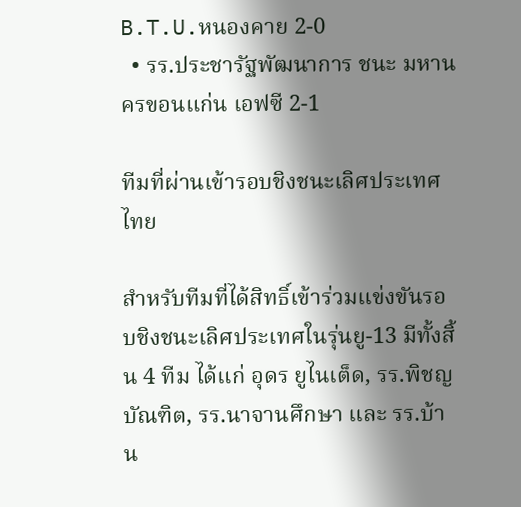B.T.U.หนองคาย 2-0
  • รร.ประชารัฐพัฒนาการ ชนะ มหานครขอนแก่น เอฟซี 2-1

ทีมที่ผ่านเข้ารอบชิงชนะเลิศประเทศไทย

สำหรับทีมที่ได้สิทธิ์เข้าร่วมแข่งขันรอบชิงชนะเลิศประเทศในรุ่นยู-13 มีทั้งสิ้น 4 ทีม ได้แก่ อุดร ยูไนเต็ด, รร.พิชญบัณฑิต, รร.นาจานศึกษา และ รร.บ้าน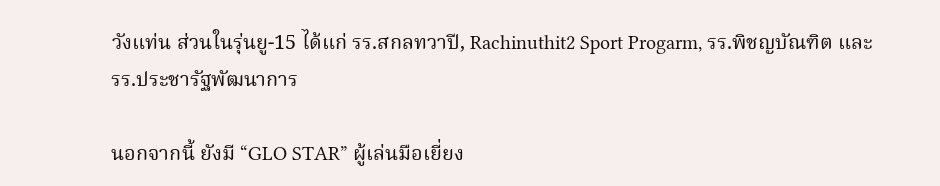วังแท่น ส่วนในรุ่นยู-15 ได้แก่ รร.สกลทวาปี, Rachinuthit2 Sport Progarm, รร.พิชญบัณฑิต และ รร.ประชารัฐพัฒนาการ

นอกจากนี้ ยังมี “GLO STAR” ผู้เล่นมือเยี่ยง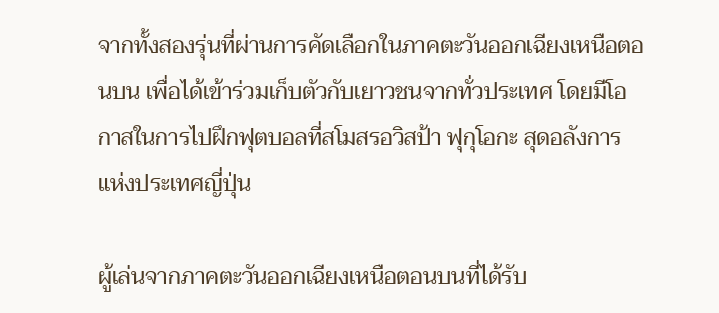จากทั้งสองรุ่นที่ผ่านการคัดเลือกในภาคตะวันออกเฉียงเหนือตอนบน เพื่อได้เข้าร่วมเก็บตัวกับเยาวชนจากทั่วประเทศ โดยมีโอกาสในการไปฝึกฟุตบอลที่สโมสรอวิสป้า ฟุกุโอกะ สุดอลังการแห่งประเทศญี่ปุ่น

ผู้เล่นจากภาคตะวันออกเฉียงเหนือตอนบนที่ได้รับ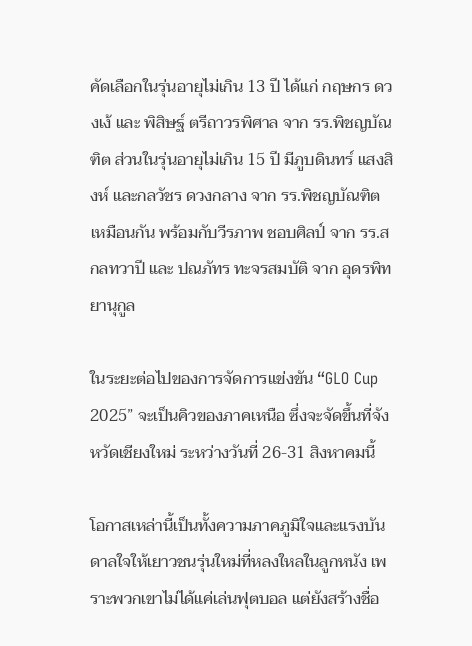คัดเลือกในรุ่นอายุไม่เกิน 13 ปี ได้แก่ กฤษกร ดวงเง้ และ พิสิษฐ์ ตรีถาวรพิศาล จาก รร.พิชญบัณฑิต ส่วนในรุ่นอายุไม่เกิน 15 ปี มีภูบดินทร์ แสงสิงห์ และกลวัชร ดวงกลาง จาก รร.พิชญบัณฑิต เหมือนกัน พร้อมกับวีรภาพ ชอบศิลป์ จาก รร.สกลทวาปี และ ปณภัทร ทะจรสมบัติ จาก อุดรพิทยานุกูล

ในระยะต่อไปของการจัดการแข่งขัน “GLO Cup 2025” จะเป็นคิวของภาคเหนือ ซึ่งจะจัดขึ้นที่จังหวัดเชียงใหม่ ระหว่างวันที่ 26-31 สิงหาคมนี้

โอกาสเหล่านี้เป็นทั้งความภาคภูมิใจและแรงบันดาลใจให้เยาวชนรุ่นใหม่ที่หลงใหลในลูกหนัง เพราะพวกเขาไม่ได้แค่เล่นฟุตบอล แต่ยังสร้างชื่อ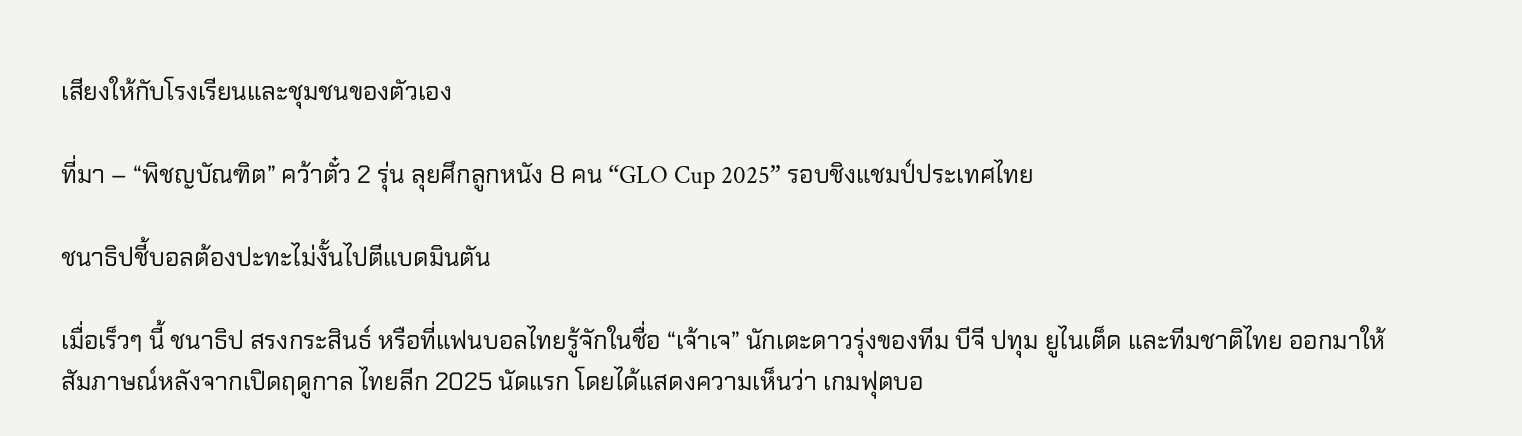เสียงให้กับโรงเรียนและชุมชนของตัวเอง

ที่มา – “พิชญบัณฑิต” คว้าตั๋ว 2 รุ่น ลุยศึกลูกหนัง 8 คน “GLO Cup 2025” รอบชิงแชมป์ประเทศไทย

ชนาธิปชี้บอลต้องปะทะไม่งั้นไปตีแบดมินตัน

เมื่อเร็วๆ นี้ ชนาธิป สรงกระสินธ์ หรือที่แฟนบอลไทยรู้จักในชื่อ “เจ้าเจ” นักเตะดาวรุ่งของทีม บีจี ปทุม ยูไนเต็ด และทีมชาติไทย ออกมาให้สัมภาษณ์หลังจากเปิดฤดูกาล ไทยลีก 2025 นัดแรก โดยได้แสดงความเห็นว่า เกมฟุตบอ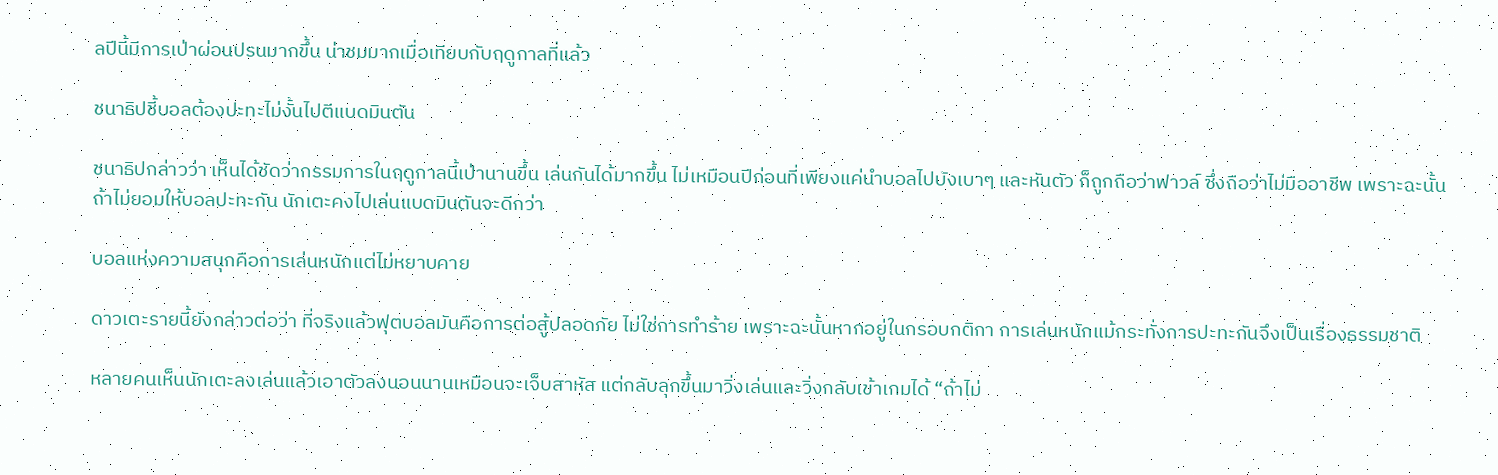ลปีนี้มีการเป่าผ่อนปรนมากขึ้น น่าชมมากเมื่อเทียบกับฤดูกาลที่แล้ว

ชนาธิปชี้บอลต้องปะทะไม่งั้นไปตีแบดมินตัน

ชนาธิปกล่าวว่า เห็นได้ชัดว่ากรรมการในฤดูกาลนี้เป่านานขึ้น เล่นกันได้มากขึ้น ไม่เหมือนปีก่อนที่เพียงแค่นำบอลไปบังเบาๆ และหันตัว ก็ถูกถือว่าฟาวล์ ซึ่งถือว่าไม่มืออาชีพ เพราะฉะนั้น ถ้าไม่ยอมให้บอลปะทะกัน นักเตะคงไปเล่นแบดมินตันจะดีกว่า

บอลแห่งความสนุกคือการเล่นหนักแต่ไม่หยาบคาย

ดาวเตะรายนี้ยังกล่าวต่อว่า ที่จริงแล้วฟุตบอลมันคือการต่อสู้ปลอดภัย ไม่ใช่การทำร้าย เพราะฉะนั้นหากอยู่ในกรอบกติกา การเล่นหนักแม้กระทั่งการปะทะกันจึงเป็นเรื่องธรรมชาติ

หลายคนเห็นนักเตะลงเล่นแล้วเอาตัวลงนอนนานเหมือนจะเจ็บสาหัส แต่กลับลุกขึ้นมาวิ่งเล่นและวิ่งกลับเข้าเกมได้ “ถ้าไม่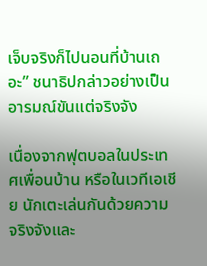เจ็บจริงก็ไปนอนที่บ้านเถอะ” ชนาธิปกล่าวอย่างเป็นอารมณ์ขันแต่จริงจัง

เนื่องจากฟุตบอลในประเทศเพื่อนบ้าน หรือในเวทีเอเชีย นักเตะเล่นกันด้วยความจริงจังและ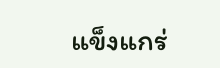แข็งแกร่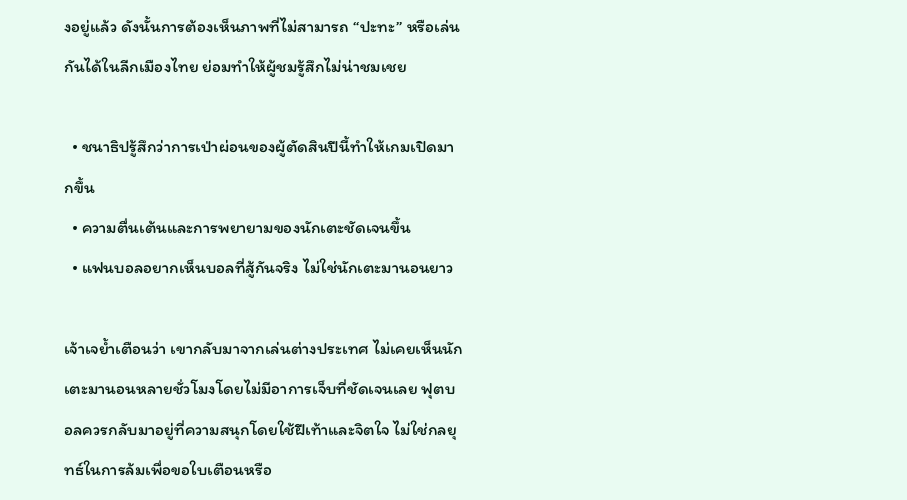งอยู่แล้ว ดังนั้นการต้องเห็นภาพที่ไม่สามารถ “ปะทะ” หรือเล่นกันได้ในลีกเมืองไทย ย่อมทำให้ผู้ชมรู้สึกไม่น่าชมเชย

  • ชนาธิปรู้สึกว่าการเป่าผ่อนของผู้ตัดสินปีนี้ทำให้เกมเปิดมากขึ้น
  • ความตื่นเต้นและการพยายามของนักเตะชัดเจนขึ้น
  • แฟนบอลอยากเห็นบอลที่สู้กันจริง ไม่ใช่นักเตะมานอนยาว

เจ้าเจย้ำเตือนว่า เขากลับมาจากเล่นต่างประเทศ ไม่เคยเห็นนักเตะมานอนหลายชั่วโมงโดยไม่มีอาการเจ็บที่ชัดเจนเลย ฟุตบอลควรกลับมาอยู่ที่ความสนุกโดยใช้ฝีเท้าและจิตใจ ไม่ใช่กลยุทธ์ในการล้มเพื่อขอใบเตือนหรือ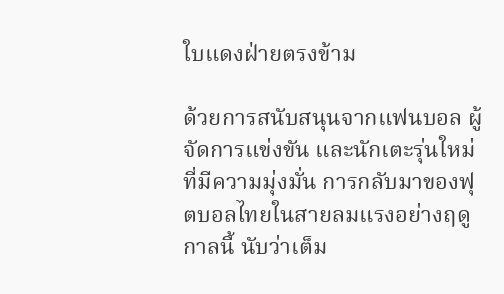ใบแดงฝ่ายตรงข้าม

ด้วยการสนับสนุนจากแฟนบอล ผู้จัดการแข่งขัน และนักเตะรุ่นใหม่ที่มีความมุ่งมั่น การกลับมาของฟุตบอลไทยในสายลมแรงอย่างฤดูกาลนี้ นับว่าเต็ม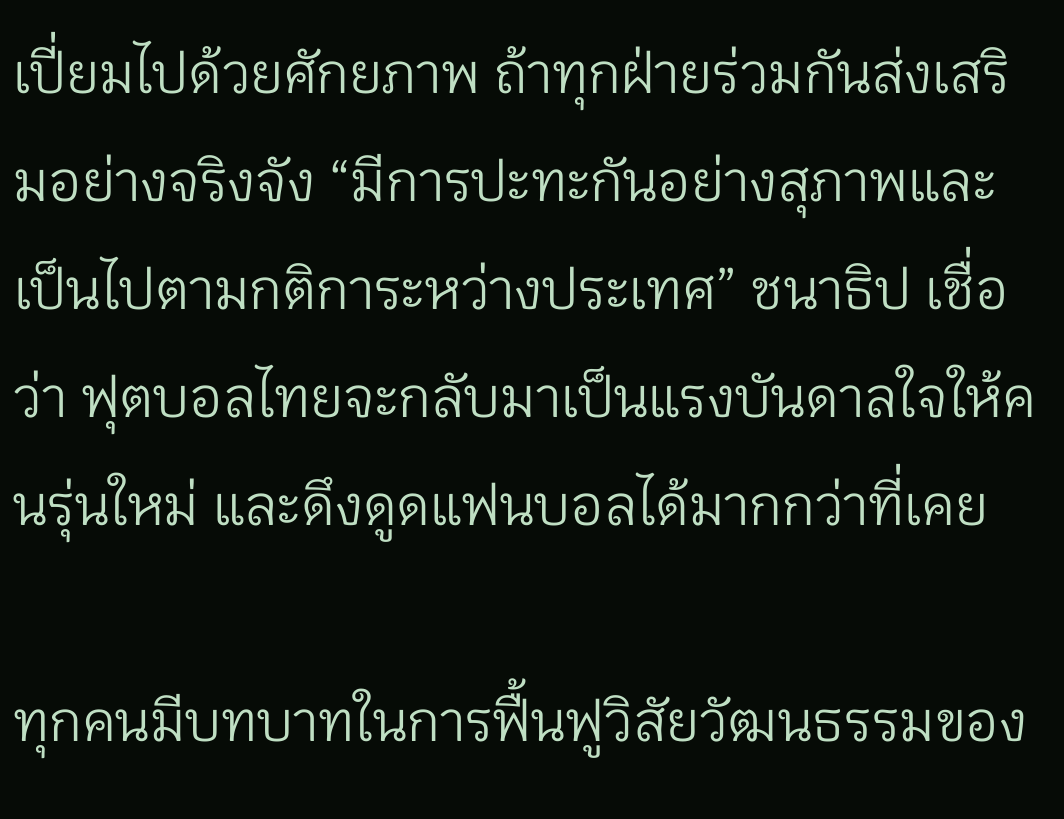เปี่ยมไปด้วยศักยภาพ ถ้าทุกฝ่ายร่วมกันส่งเสริมอย่างจริงจัง “มีการปะทะกันอย่างสุภาพและเป็นไปตามกติการะหว่างประเทศ” ชนาธิป เชื่อว่า ฟุตบอลไทยจะกลับมาเป็นแรงบันดาลใจให้คนรุ่นใหม่ และดึงดูดแฟนบอลได้มากกว่าที่เคย

ทุกคนมีบทบาทในการฟื้นฟูวิสัยวัฒนธรรมของ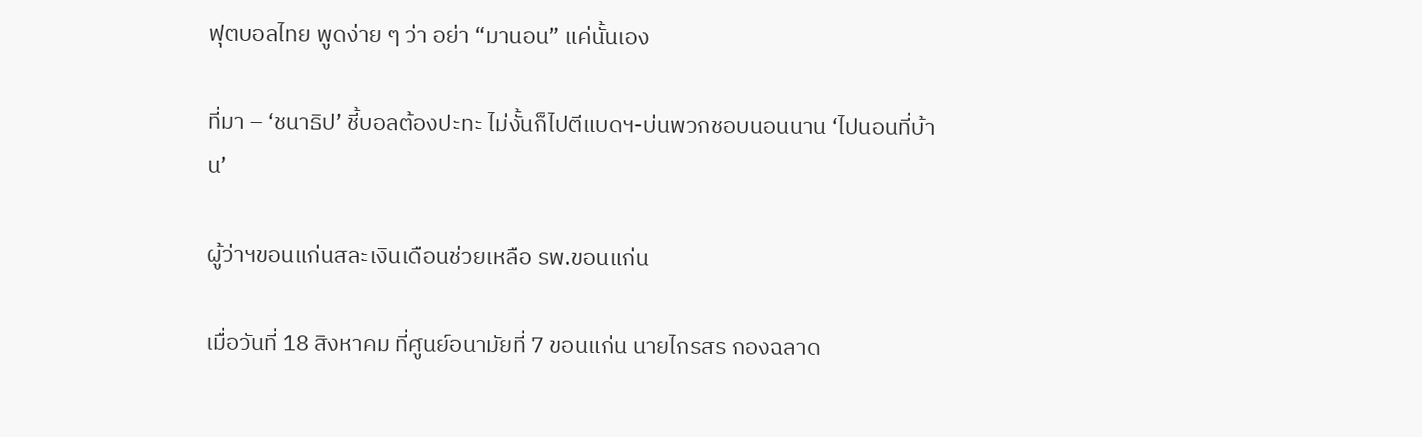ฟุตบอลไทย พูดง่าย ๆ ว่า อย่า “มานอน” แค่นั้นเอง

ที่มา – ‘ชนาธิป’ ชี้บอลต้องปะทะ ไม่งั้นก็ไปตีแบดฯ-บ่นพวกชอบนอนนาน ‘ไปนอนที่บ้าน’

ผู้ว่าฯขอนแก่นสละเงินเดือนช่วยเหลือ รพ.ขอนแก่น

เมื่อวันที่ 18 สิงหาคม ที่ศูนย์อนามัยที่ 7 ขอนแก่น นายไกรสร กองฉลาด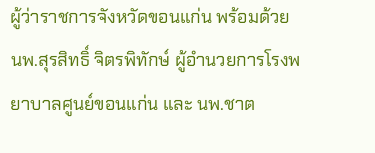ผู้ว่าราชการจังหวัดขอนแก่น พร้อมด้วย นพ.สุรสิทธิ์ จิตรพิทักษ์ ผู้อำนวยการโรงพยาบาลศูนย์ขอนแก่น และ นพ.ชาต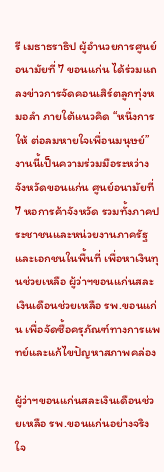รี เมธาธราธิป ผู้อำนวยการศูนย์อนามัยที่ 7 ขอนแก่น ได้ร่วมแถลงข่าวการจัดคอนเสิร์ตลูกทุ่งหมอลำ ภายใต้แนวคิด “หนึ่งการให้ ต่อลมหายใจเพื่อนมนุษย์” งานนี้เป็นความร่วมมือระหว่างจังหวัดขอนแก่น ศูนย์อนามัยที่ 7 หอการค้าจังหวัด รวมทั้งภาคประชาชนและหน่วยงานภาครัฐและเอกชนในพื้นที่ เพื่อหาเงินทุนช่วยเหลือ ผู้ว่าฯขอนแก่นสละเงินเดือนช่วยเหลือ รพ.ขอนแก่น เพื่อจัดซื้อครุภัณฑ์ทางการแพทย์และแก้ไขปัญหาสภาพคล่อง

ผู้ว่าฯขอนแก่นสละเงินเดือนช่วยเหลือ รพ.ขอนแก่นอย่างจริงใจ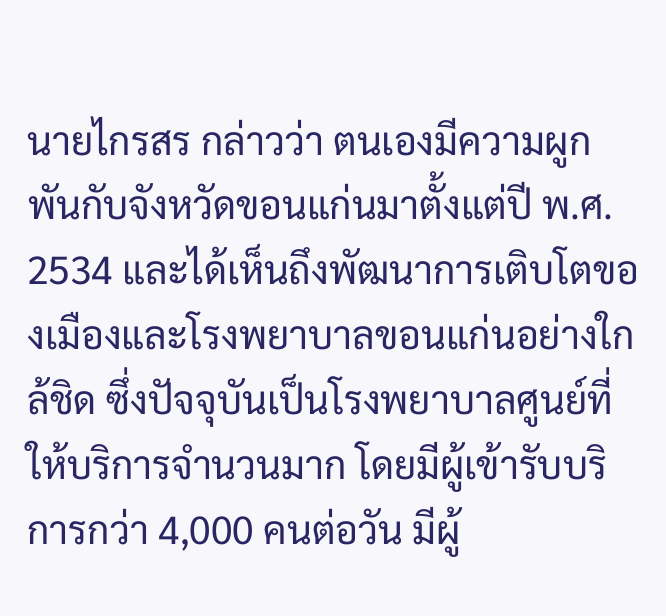นายไกรสร กล่าวว่า ตนเองมีความผูกพันกับจังหวัดขอนแก่นมาตั้งแต่ปี พ.ศ. 2534 และได้เห็นถึงพัฒนาการเติบโตของเมืองและโรงพยาบาลขอนแก่นอย่างใกล้ชิด ซึ่งปัจจุบันเป็นโรงพยาบาลศูนย์ที่ให้บริการจำนวนมาก โดยมีผู้เข้ารับบริการกว่า 4,000 คนต่อวัน มีผู้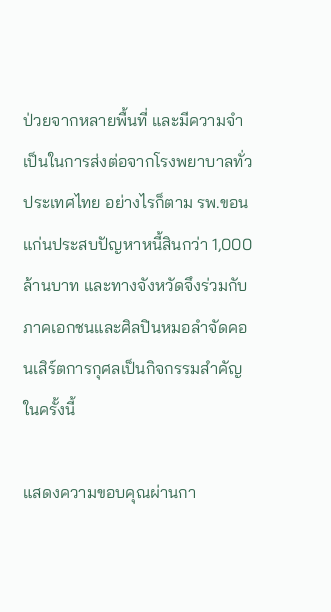ป่วยจากหลายพื้นที่ และมีความจำเป็นในการส่งต่อจากโรงพยาบาลทั่วประเทศไทย อย่างไรก็ตาม รพ.ขอนแก่นประสบปัญหาหนี้สินกว่า 1,000 ล้านบาท และทางจังหวัดจึงร่วมกับภาคเอกชนและศิลปินหมอลำจัดคอนเสิร์ตการกุศลเป็นกิจกรรมสำคัญในครั้งนี้

แสดงความขอบคุณผ่านกา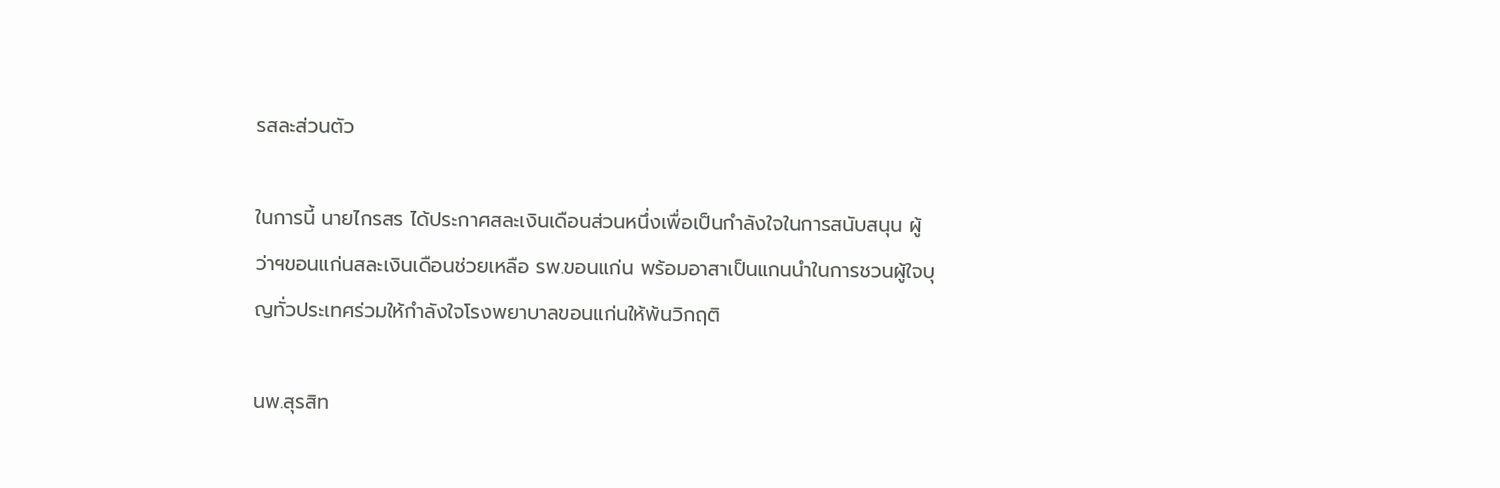รสละส่วนตัว

ในการนี้ นายไกรสร ได้ประกาศสละเงินเดือนส่วนหนึ่งเพื่อเป็นกำลังใจในการสนับสนุน ผู้ว่าฯขอนแก่นสละเงินเดือนช่วยเหลือ รพ.ขอนแก่น พร้อมอาสาเป็นแกนนำในการชวนผู้ใจบุญทั่วประเทศร่วมให้กำลังใจโรงพยาบาลขอนแก่นให้พ้นวิกฤติ

นพ.สุรสิท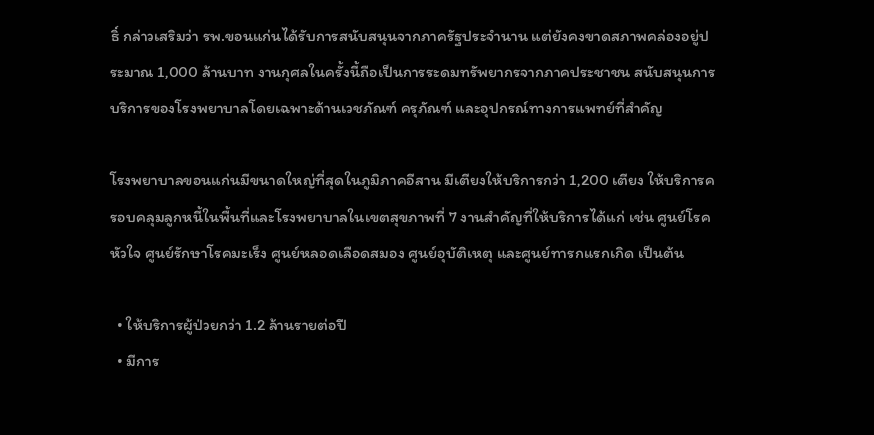ธิ์ กล่าวเสริมว่า รพ.ขอนแก่นได้รับการสนับสนุนจากภาครัฐประจำนาน แต่ยังคงขาดสภาพคล่องอยู่ประมาณ 1,000 ล้านบาท งานกุศลในครั้งนี้ถือเป็นการระดมทรัพยากรจากภาคประชาชน สนับสนุนการบริการของโรงพยาบาลโดยเฉพาะด้านเวชภัณฑ์ ครุภัณฑ์ และอุปกรณ์ทางการแพทย์ที่สำคัญ

โรงพยาบาลขอนแก่นมีขนาดใหญ่ที่สุดในภูมิภาคอีสาน มีเตียงให้บริการกว่า 1,200 เตียง ให้บริการครอบคลุมลูกหนี้ในพื้นที่และโรงพยาบาลในเขตสุขภาพที่ 7 งานสำคัญที่ให้บริการได้แก่ เช่น ศูนย์โรคหัวใจ ศูนย์รักษาโรคมะเร็ง ศูนย์หลอดเลือดสมอง ศูนย์อุบัติเหตุ และศูนย์ทารกแรกเกิด เป็นต้น

  • ให้บริการผู้ป่วยกว่า 1.2 ล้านรายต่อปี
  • มีการ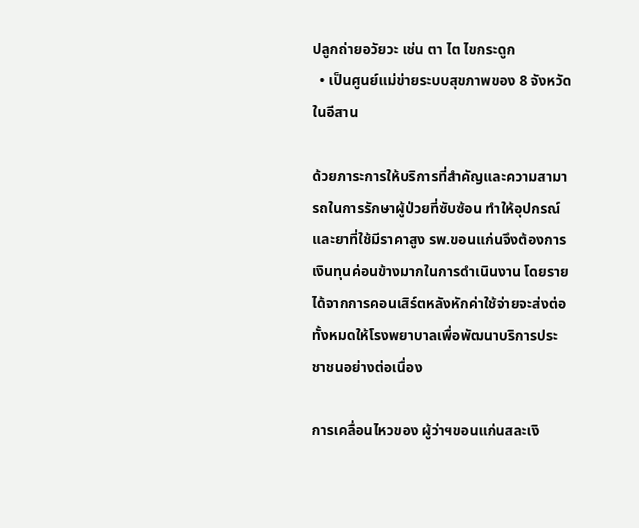ปลูกถ่ายอวัยวะ เช่น ตา ไต ไขกระดูก
  • เป็นศูนย์แม่ข่ายระบบสุขภาพของ 8 จังหวัดในอีสาน

ด้วยภาระการให้บริการที่สำคัญและความสามารถในการรักษาผู้ป่วยที่ซับซ้อน ทำให้อุปกรณ์และยาที่ใช้มีราคาสูง รพ.ขอนแก่นจึงต้องการเงินทุนค่อนข้างมากในการดำเนินงาน โดยรายได้จากการคอนเสิร์ตหลังหักค่าใช้จ่ายจะส่งต่อทั้งหมดให้โรงพยาบาลเพื่อพัฒนาบริการประชาชนอย่างต่อเนื่อง

การเคลื่อนไหวของ ผู้ว่าฯขอนแก่นสละเงิ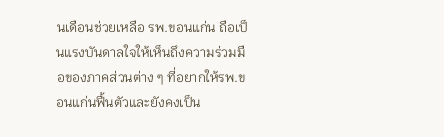นเดือนช่วยเหลือ รพ.ขอนแก่น ถือเป็นแรงบันดาลใจให้เห็นถึงความร่วมมือของภาคส่วนต่าง ๆ ที่อยากให้รพ.ขอนแก่นฟื้นตัวและยังคงเป็น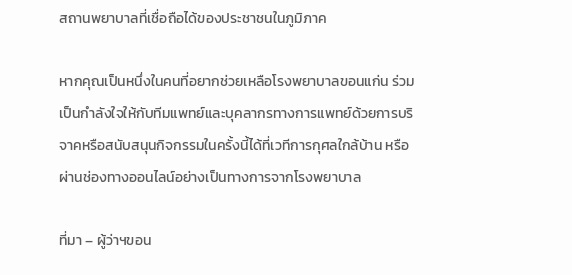สถานพยาบาลที่เชื่อถือได้ของประชาชนในภูมิภาค

หากคุณเป็นหนึ่งในคนที่อยากช่วยเหลือโรงพยาบาลขอนแก่น ร่วมเป็นกำลังใจให้กับทีมแพทย์และบุคลากรทางการแพทย์ด้วยการบริจาคหรือสนับสนุนกิจกรรมในครั้งนี้ได้ที่เวทีการกุศลใกล้บ้าน หรือผ่านช่องทางออนไลน์อย่างเป็นทางการจากโรงพยาบาล

ที่มา – ผู้ว่าฯขอน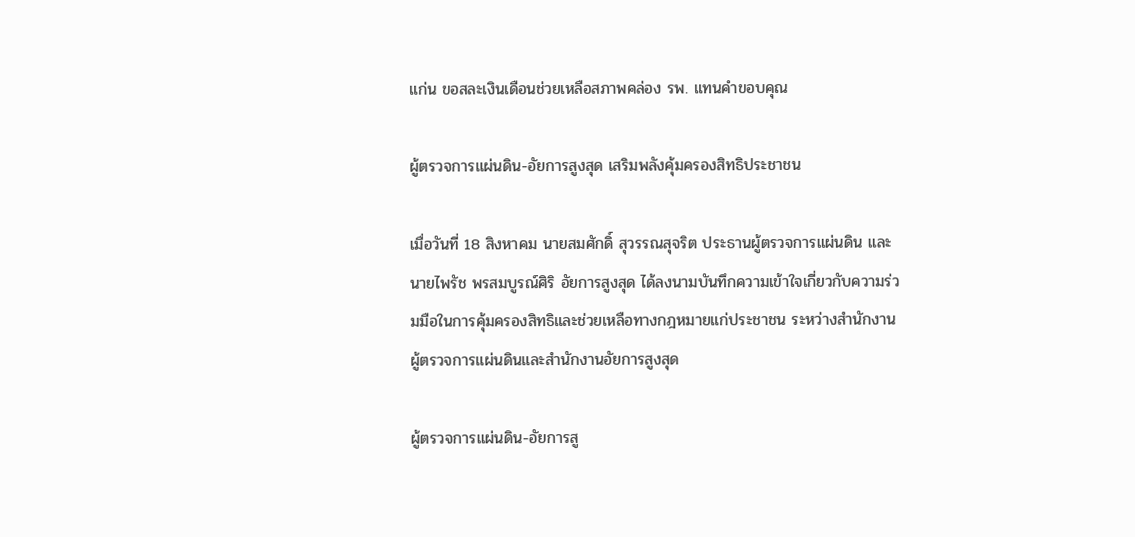แก่น ขอสละเงินเดือนช่วยเหลือสภาพคล่อง รพ. แทนคำขอบคุณ

ผู้ตรวจการแผ่นดิน-อัยการสูงสุด เสริมพลังคุ้มครองสิทธิประชาชน

เมื่อวันที่ 18 สิงหาคม นายสมศักดิ์ สุวรรณสุจริต ประธานผู้ตรวจการแผ่นดิน และนายไพรัช พรสมบูรณ์ศิริ อัยการสูงสุด ได้ลงนามบันทึกความเข้าใจเกี่ยวกับความร่วมมือในการคุ้มครองสิทธิและช่วยเหลือทางกฎหมายแก่ประชาชน ระหว่างสำนักงานผู้ตรวจการแผ่นดินและสำนักงานอัยการสูงสุด

ผู้ตรวจการแผ่นดิน-อัยการสู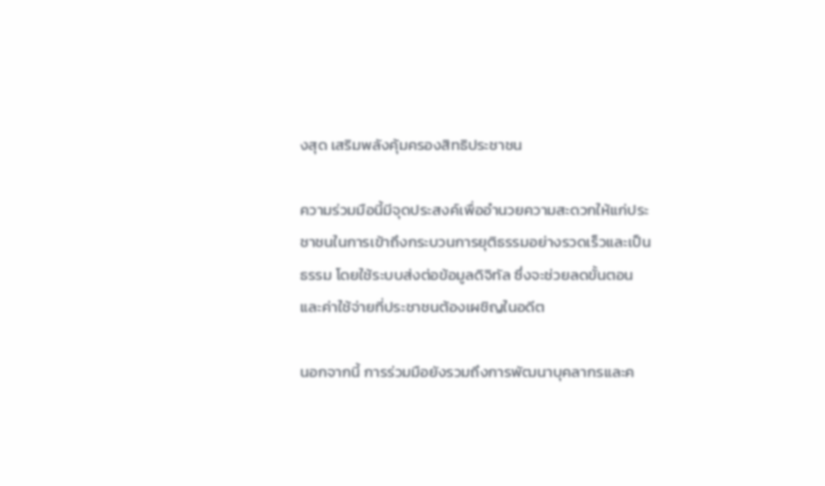งสุด เสริมพลังคุ้มครองสิทธิประชาชน

ความร่วมมือนี้มีจุดประสงค์เพื่ออำนวยความสะดวกให้แก่ประชาชนในการเข้าถึงกระบวนการยุติธรรมอย่างรวดเร็วและเป็นธรรม โดยใช้ระบบส่งต่อข้อมูลดิจิทัล ซึ่งจะช่วยลดขั้นตอนและค่าใช้จ่ายที่ประชาชนต้องเผชิญในอดีต

นอกจากนี้ การร่วมมือยังรวมถึงการพัฒนาบุคลากรและค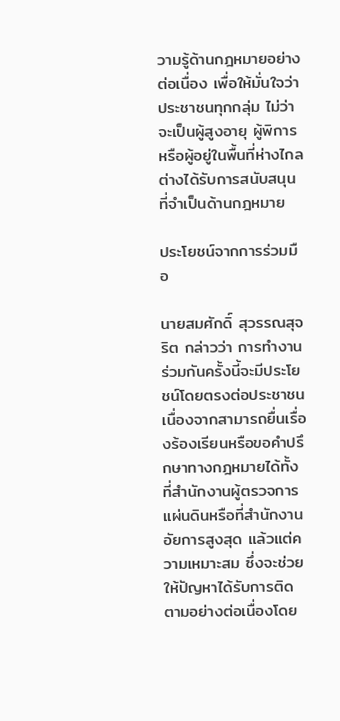วามรู้ด้านกฎหมายอย่างต่อเนื่อง เพื่อให้มั่นใจว่าประชาชนทุกกลุ่ม ไม่ว่าจะเป็นผู้สูงอายุ ผู้พิการ หรือผู้อยู่ในพื้นที่ห่างไกล ต่างได้รับการสนับสนุนที่จำเป็นด้านกฎหมาย

ประโยชน์จากการร่วมมือ

นายสมศักดิ์ สุวรรณสุจริต กล่าวว่า การทำงานร่วมกันครั้งนี้จะมีประโยชน์โดยตรงต่อประชาชน เนื่องจากสามารถยื่นเรื่องร้องเรียนหรือขอคำปรึกษาทางกฎหมายได้ทั้งที่สำนักงานผู้ตรวจการแผ่นดินหรือที่สำนักงานอัยการสูงสุด แล้วแต่ความเหมาะสม ซึ่งจะช่วยให้ปัญหาได้รับการติดตามอย่างต่อเนื่องโดย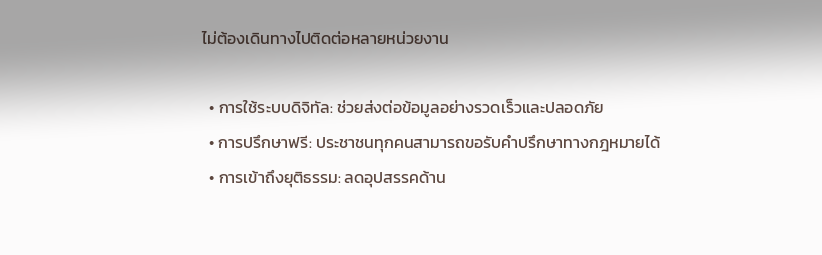ไม่ต้องเดินทางไปติดต่อหลายหน่วยงาน

  • การใช้ระบบดิจิทัล: ช่วยส่งต่อข้อมูลอย่างรวดเร็วและปลอดภัย
  • การปรึกษาฟรี: ประชาชนทุกคนสามารถขอรับคำปรึกษาทางกฎหมายได้
  • การเข้าถึงยุติธรรม: ลดอุปสรรคด้าน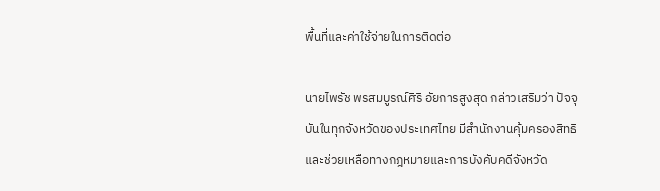พื้นที่และค่าใช้จ่ายในการติดต่อ

นายไพรัช พรสมบูรณ์ศิริ อัยการสูงสุด กล่าวเสริมว่า ปัจจุบันในทุกจังหวัดของประเทศไทย มีสำนักงานคุ้มครองสิทธิและช่วยเหลือทางกฎหมายและการบังคับคดีจังหวัด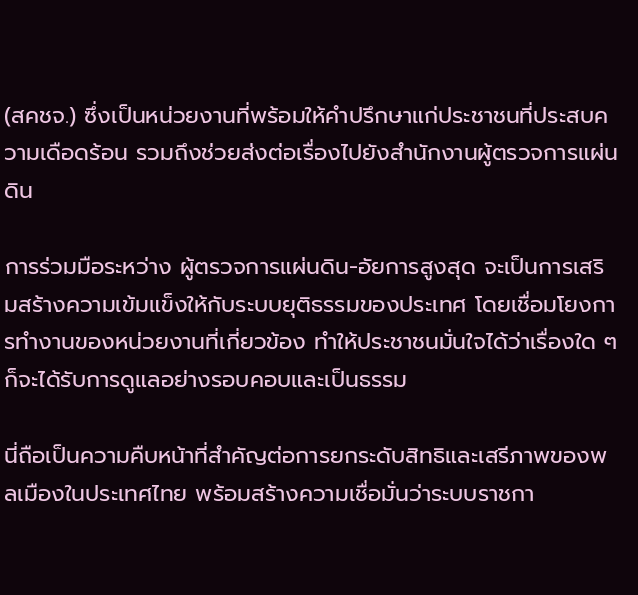(สคชจ.) ซึ่งเป็นหน่วยงานที่พร้อมให้คำปรึกษาแก่ประชาชนที่ประสบความเดือดร้อน รวมถึงช่วยส่งต่อเรื่องไปยังสำนักงานผู้ตรวจการแผ่นดิน

การร่วมมือระหว่าง ผู้ตรวจการแผ่นดิน-อัยการสูงสุด จะเป็นการเสริมสร้างความเข้มแข็งให้กับระบบยุติธรรมของประเทศ โดยเชื่อมโยงการทำงานของหน่วยงานที่เกี่ยวข้อง ทำให้ประชาชนมั่นใจได้ว่าเรื่องใด ๆ ก็จะได้รับการดูแลอย่างรอบคอบและเป็นธรรม

นี่ถือเป็นความคืบหน้าที่สำคัญต่อการยกระดับสิทธิและเสรีภาพของพลเมืองในประเทศไทย พร้อมสร้างความเชื่อมั่นว่าระบบราชกา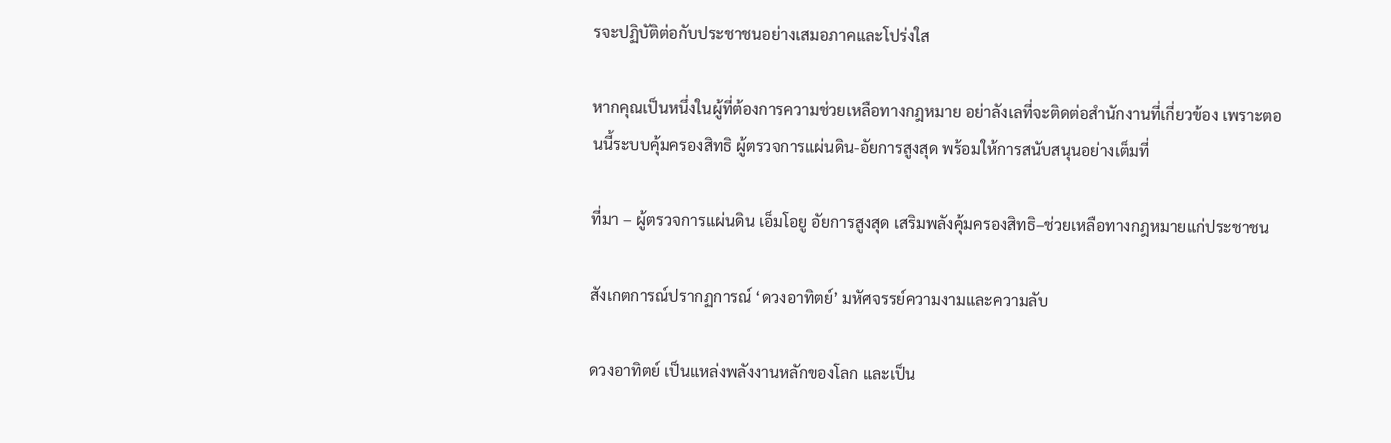รจะปฏิบัติต่อกับประชาชนอย่างเสมอภาคและโปร่งใส

หากคุณเป็นหนึ่งในผู้ที่ต้องการความช่วยเหลือทางกฎหมาย อย่าลังเลที่จะติดต่อสำนักงานที่เกี่ยวข้อง เพราะตอนนี้ระบบคุ้มครองสิทธิ ผู้ตรวจการแผ่นดิน-อัยการสูงสุด พร้อมให้การสนับสนุนอย่างเต็มที่

ที่มา – ผู้ตรวจการแผ่นดิน เอ็มโอยู อัยการสูงสุด เสริมพลังคุ้มครองสิทธิ–ช่วยเหลือทางกฎหมายแก่ประชาชน

สังเกตการณ์ปรากฏการณ์ ‘ดวงอาทิตย์’ มหัศจรรย์ความงามและความลับ

ดวงอาทิตย์ เป็นแหล่งพลังงานหลักของโลก และเป็น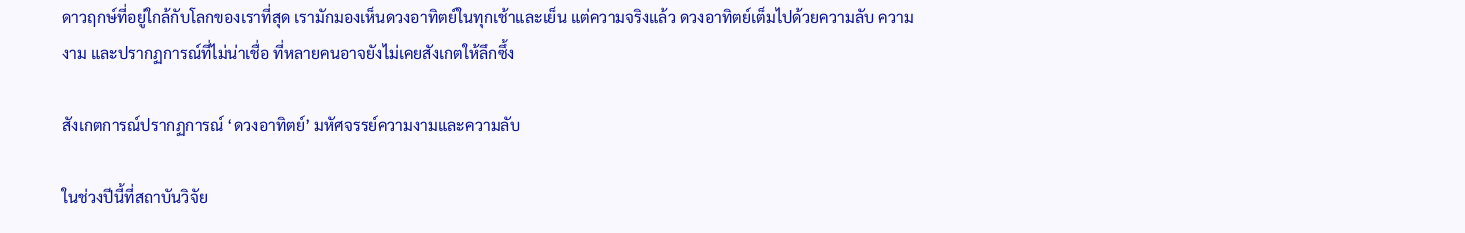ดาวฤกษ์ที่อยู่ใกล้กับโลกของเราที่สุด เรามักมองเห็นดวงอาทิตย์ในทุกเช้าและเย็น แต่ความจริงแล้ว ดวงอาทิตย์เต็มไปด้วยความลับ ความงาม และปรากฏการณ์ที่ไม่น่าเชื่อ ที่หลายคนอาจยังไม่เคยสังเกตให้ลึกซึ้ง

สังเกตการณ์ปรากฏการณ์ ‘ดวงอาทิตย์’ มหัศจรรย์ความงามและความลับ

ในช่วงปีนี้ที่สถาบันวิจัย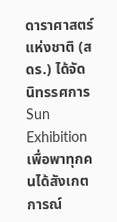ดาราศาสตร์แห่งชาติ (สดร.) ได้จัดนิทรรศการ Sun Exhibition เพื่อพาทุกคนได้สังเกตการณ์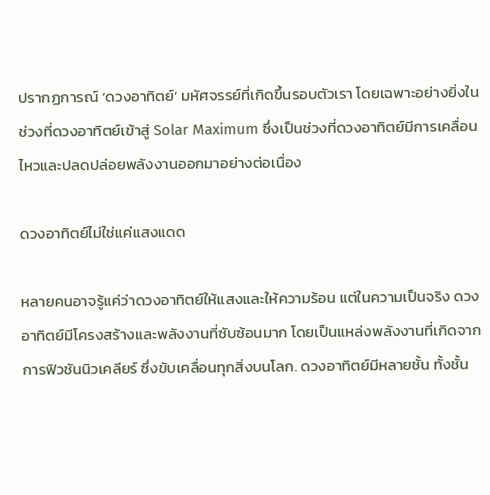ปรากฏการณ์ ‘ดวงอาทิตย์’ มหัศจรรย์ที่เกิดขึ้นรอบตัวเรา โดยเฉพาะอย่างยิ่งในช่วงที่ดวงอาทิตย์เข้าสู่ Solar Maximum ซึ่งเป็นช่วงที่ดวงอาทิตย์มีการเคลื่อนไหวและปลดปล่อยพลังงานออกมาอย่างต่อเนื่อง

ดวงอาทิตย์ไม่ใช่แค่แสงแดด

หลายคนอาจรู้แค่ว่าดวงอาทิตย์ให้แสงและให้ความร้อน แต่ในความเป็นจริง ดวงอาทิตย์มีโครงสร้างและพลังงานที่ซับซ้อนมาก โดยเป็นแหล่งพลังงานที่เกิดจากการฟิวชันนิวเคลียร์ ซึ่งขับเคลื่อนทุกสิ่งบนโลก. ดวงอาทิตย์มีหลายชั้น ทั้งชั้น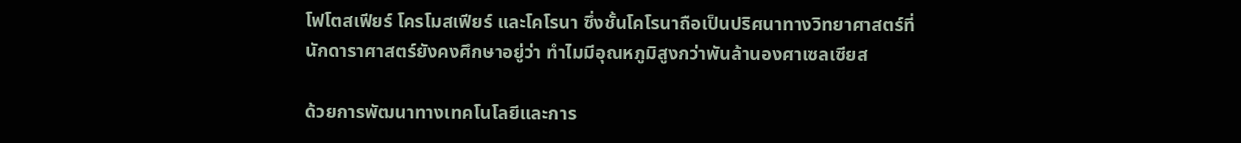โฟโตสเฟียร์ โครโมสเฟียร์ และโคโรนา ซึ่งชั้นโคโรนาถือเป็นปริศนาทางวิทยาศาสตร์ที่นักดาราศาสตร์ยังคงศึกษาอยู่ว่า ทำไมมีอุณหภูมิสูงกว่าพันล้านองศาเซลเซียส

ด้วยการพัฒนาทางเทคโนโลยีและการ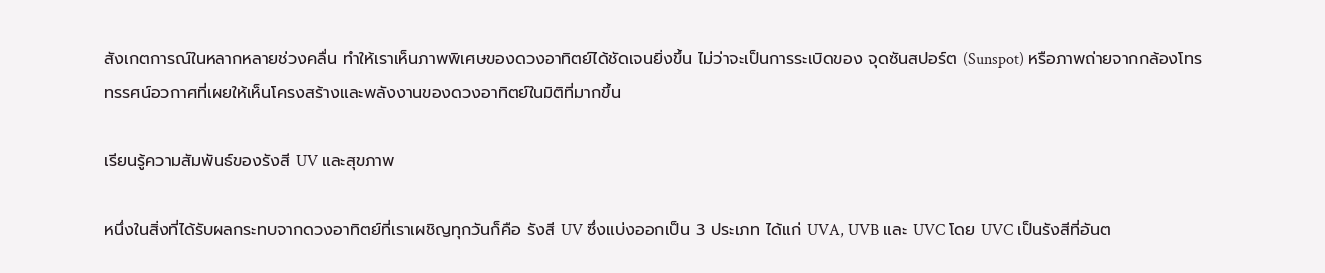สังเกตการณ์ในหลากหลายช่วงคลื่น ทำให้เราเห็นภาพพิเศษของดวงอาทิตย์ได้ชัดเจนยิ่งขึ้น ไม่ว่าจะเป็นการระเบิดของ จุดซันสปอร์ต (Sunspot) หรือภาพถ่ายจากกล้องโทรทรรศน์อวกาศที่เผยให้เห็นโครงสร้างและพลังงานของดวงอาทิตย์ในมิติที่มากขึ้น

เรียนรู้ความสัมพันธ์ของรังสี UV และสุขภาพ

หนึ่งในสิ่งที่ได้รับผลกระทบจากดวงอาทิตย์ที่เราเผชิญทุกวันก็คือ รังสี UV ซึ่งแบ่งออกเป็น 3 ประเภท ได้แก่ UVA, UVB และ UVC โดย UVC เป็นรังสีที่อันต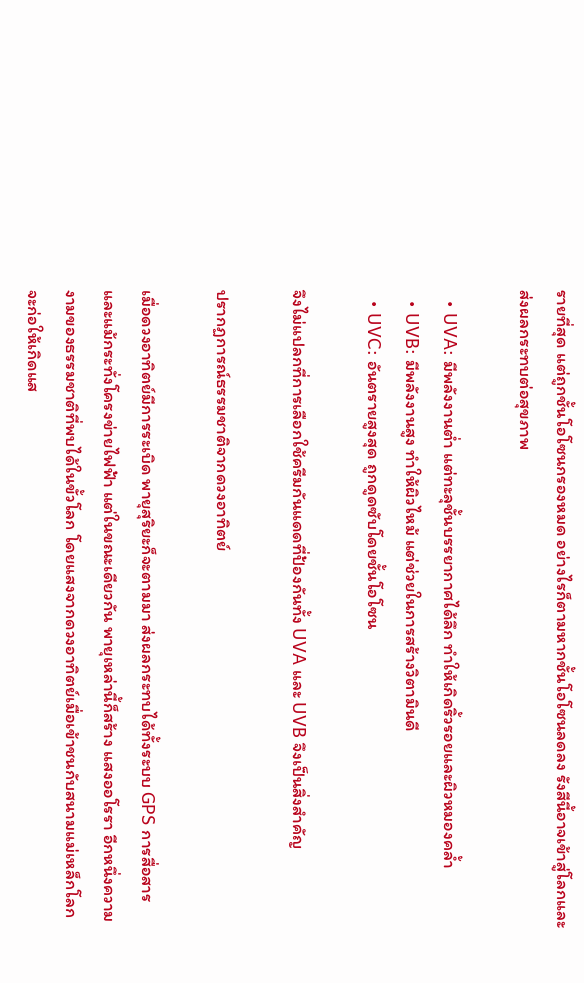รายที่สุด แต่ถูกชั้นโอโซนกรองหมด อย่างไรก็ตามหากชั้นโอโซนลดลง รังสีนี้อาจเข้าสู่โลกและส่งผลกระทบต่อสุขภาพ

  • UVA: มีพลังงานต่ำ แต่ทะลุชั้นบรรยากาศได้ลึก ทำให้เกิดริ้วรอยและผิวหมองคล้ำ
  • UVB: มีพลังงานสูง ทำให้ผิวไหม้ แต่ช่วยในการสร้างวิตามินดี
  • UVC: อันตรายสูงสุด ถูกดูดซับโดยชั้นโอโซน

จึงไม่แปลกที่การเลือกใช้ครีมกันแดดที่ป้องกันทั้ง UVA และ UVB จึงเป็นสิ่งสำคัญ

ปรากฏการณ์ธรรมชาติจากดวงอาทิตย์

เมื่อดวงอาทิตย์มีการระเบิด พายุสุริยะก็จะตามมา ส่งผลกระทบได้ทั้งระบบ GPS การสื่อสาร และแม้กระทั่งโครงข่ายไฟฟ้า แต่ในขณะเดียวกัน พายุเหล่านี้ก็สร้าง แสงออโรรา อีกหนึ่งความงามของธรรมชาติที่พบได้ในขั้วโลก โดยแสงจากดวงอาทิตย์เมื่อเข้าชนกับสนามแม่เหล็กโลก จะก่อให้เกิดแส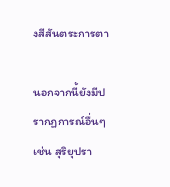งสีสันตระการตา

นอกจากนี้ยังมีปรากฏการณ์อื่นๆ เช่น สุริยุปรา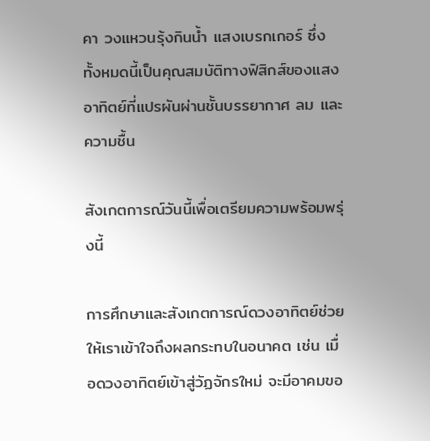คา วงแหวนรุ้งกินน้ำ แสงเบรกเกอร์ ซึ่งทั้งหมดนี้เป็นคุณสมบัติทางฟิสิกส์ของแสงอาทิตย์ที่แปรผันผ่านชั้นบรรยากาศ ลม และความชื้น

สังเกตการณ์วันนี้เพื่อเตรียมความพร้อมพรุ่งนี้

การศึกษาและสังเกตการณ์ดวงอาทิตย์ช่วยให้เราเข้าใจถึงผลกระทบในอนาคต เช่น เมื่อดวงอาทิตย์เข้าสู่วัฏจักรใหม่ จะมีอาคมขอ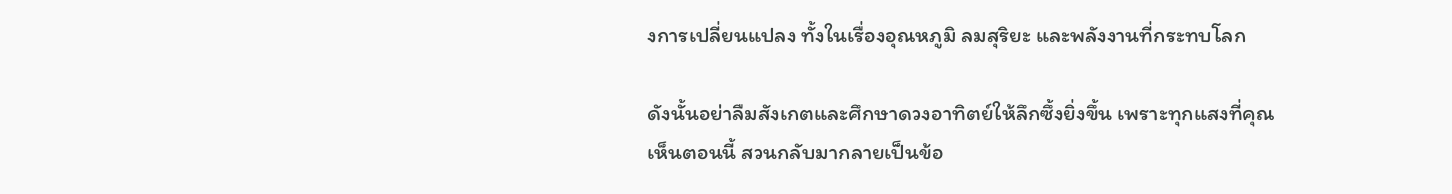งการเปลี่ยนแปลง ทั้งในเรื่องอุณหภูมิ ลมสุริยะ และพลังงานที่กระทบโลก

ดังนั้นอย่าลืมสังเกตและศึกษาดวงอาทิตย์ให้ลึกซึ้งยิ่งขึ้น เพราะทุกแสงที่คุณเห็นตอนนี้ สวนกลับมากลายเป็นข้อ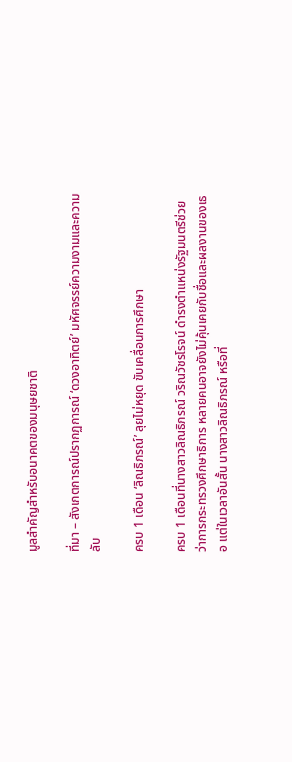มูลสำคัญสำหรับอนาคตของมนุษยชาติ

ที่มา – สังเกตการณ์ปรากฏการณ์ ‘ดวงอาทิตย์’ มหัศจรรย์ความงามและความลับ

ครบ 1 เดือน ‘ลิณธิภรณ์’ ลุยไม่หยุด ขับเคลื่อนการศึกษา

ครบ 1 เดือนที่นางสาวลิณธิภรณ์ วริณวัชรโรจน์ ดำรงตำแหน่งรัฐมนตรีช่วยว่าการกระทรวงศึกษาธิการ หลายคนอาจยังไม่คุ้นเคยกับชื่อและผลงานของเธอ แต่ในเวลาอันสั้น นางสาวลิณธิภรณ์ หรือที่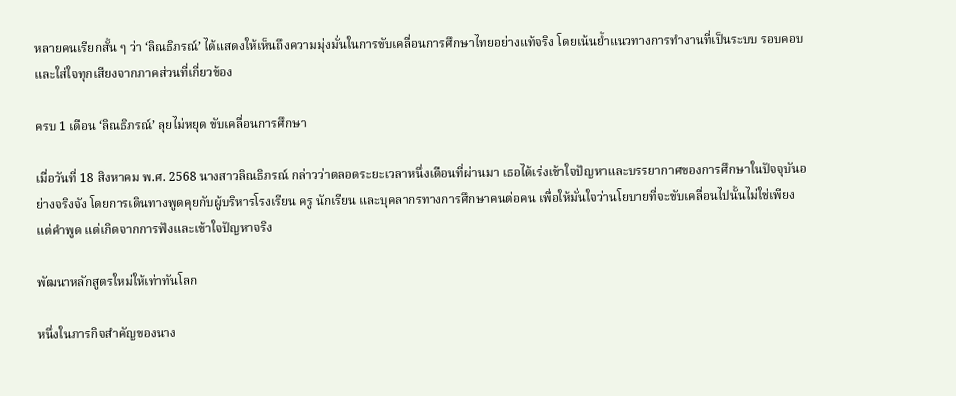หลายคนเรียกสั้น ๆ ว่า ‘ลิณธิภรณ์’ ได้แสดงให้เห็นถึงความมุ่งมั่นในการขับเคลื่อนการศึกษาไทยอย่างแท้จริง โดยเน้นย้ำแนวทางการทำงานที่เป็นระบบ รอบคอบ และใส่ใจทุกเสียงจากภาคส่วนที่เกี่ยวข้อง

ครบ 1 เดือน ‘ลิณธิภรณ์’ ลุยไม่หยุด ขับเคลื่อนการศึกษา

เมื่อวันที่ 18 สิงหาคม พ.ศ. 2568 นางสาวลิณธิภรณ์ กล่าวว่าตลอดระยะเวลาหนึ่งเดือนที่ผ่านมา เธอได้เร่งเข้าใจปัญหาและบรรยากาศของการศึกษาในปัจจุบันอย่างจริงจัง โดยการเดินทางพูดคุยกับผู้บริหารโรงเรียน ครู นักเรียน และบุคลากรทางการศึกษาคนต่อคน เพื่อให้มั่นใจว่านโยบายที่จะขับเคลื่อนไปนั้นไม่ใช่เพียงแต่คำพูด แต่เกิดจากการฟังและเข้าใจปัญหาจริง

พัฒนาหลักสูตรใหม่ให้เท่าทันโลก

หนึ่งในภารกิจสำคัญของนาง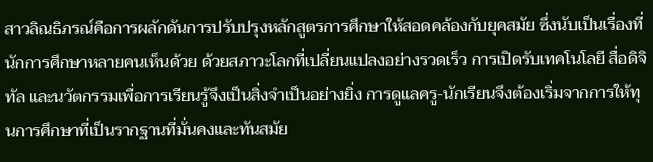สาวลิณธิภรณ์คือการผลักดันการปรับปรุงหลักสูตรการศึกษาให้สอดคล้องกับยุคสมัย ซึ่งนับเป็นเรื่องที่นักการศึกษาหลายคนเห็นด้วย ด้วยสภาวะโลกที่เปลี่ยนแปลงอย่างรวดเร็ว การเปิดรับเทคโนโลยี สื่อดิจิทัล และนวัตกรรมเพื่อการเรียนรู้จึงเป็นสิ่งจำเป็นอย่างยิ่ง การดูแลครู-นักเรียนจึงต้องเริ่มจากการให้ทุนการศึกษาที่เป็นรากฐานที่มั่นคงและทันสมัย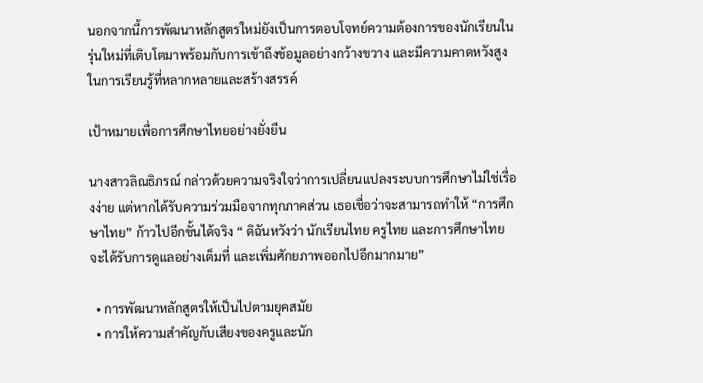นอกจากนี้การพัฒนาหลักสูตรใหม่ยังเป็นการตอบโจทย์ความต้องการของนักเรียนในรุ่นใหม่ที่เติบโตมาพร้อมกับการเข้าถึงข้อมูลอย่างกว้างขวาง และมีความคาดหวังสูงในการเรียนรู้ที่หลากหลายและสร้างสรรค์

เป้าหมายเพื่อการศึกษาไทยอย่างยั่งยืน

นางสาวลิณธิภรณ์ กล่าวด้วยความจริงใจว่าการเปลี่ยนแปลงระบบการศึกษาไม่ใช่เรื่องง่าย แต่หากได้รับความร่วมมือจากทุกภาคส่วน เธอเชื่อว่าจะสามารถทำให้ “การศึกษาไทย” ก้าวไปอีกขั้นได้จริง “ ดิฉันหวังว่า นักเรียนไทย ครูไทย และการศึกษาไทย จะได้รับการดูแลอย่างเต็มที่ และเพิ่มศักยภาพออกไปอีกมากมาย”

  • การพัฒนาหลักสูตรให้เป็นไปตามยุคสมัย
  • การให้ความสำคัญกับเสียงของครูและนัก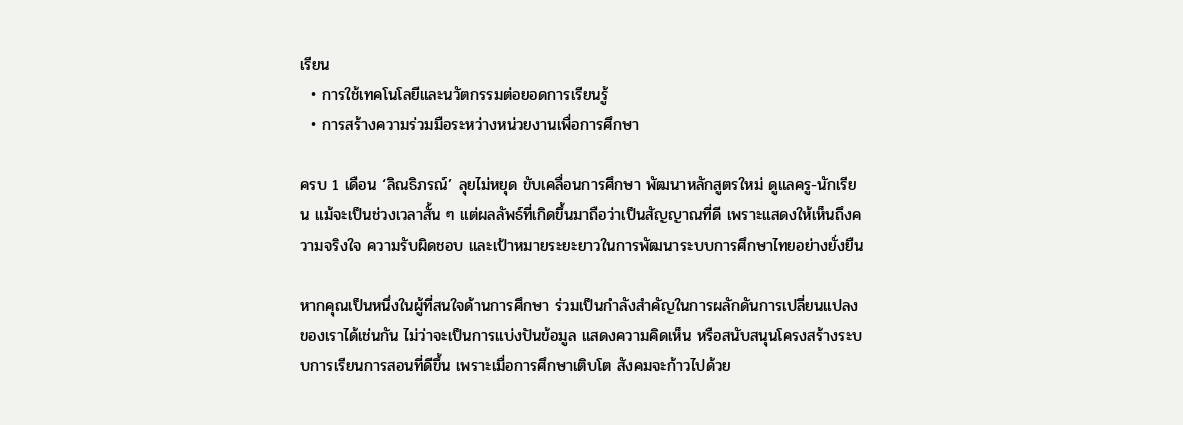เรียน
  • การใช้เทคโนโลยีและนวัตกรรมต่อยอดการเรียนรู้
  • การสร้างความร่วมมือระหว่างหน่วยงานเพื่อการศึกษา

ครบ 1 เดือน ‘ลิณธิภรณ์’ ลุยไม่หยุด ขับเคลื่อนการศึกษา พัฒนาหลักสูตรใหม่ ดูแลครู-นักเรียน แม้จะเป็นช่วงเวลาสั้น ๆ แต่ผลลัพธ์ที่เกิดขึ้นมาถือว่าเป็นสัญญาณที่ดี เพราะแสดงให้เห็นถึงความจริงใจ ความรับผิดชอบ และเป้าหมายระยะยาวในการพัฒนาระบบการศึกษาไทยอย่างยั่งยืน

หากคุณเป็นหนึ่งในผู้ที่สนใจด้านการศึกษา ร่วมเป็นกำลังสำคัญในการผลักดันการเปลี่ยนแปลงของเราได้เช่นกัน ไม่ว่าจะเป็นการแบ่งปันข้อมูล แสดงความคิดเห็น หรือสนับสนุนโครงสร้างระบบการเรียนการสอนที่ดีขึ้น เพราะเมื่อการศึกษาเติบโต สังคมจะก้าวไปด้วย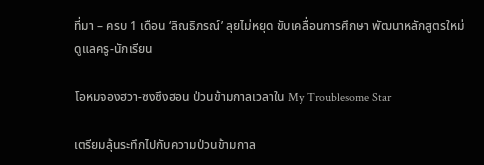ที่มา – ครบ 1 เดือน ‘ลิณธิภรณ์’ ลุยไม่หยุด ขับเคลื่อนการศึกษา พัฒนาหลักสูตรใหม่ ดูแลครู-นักเรียน

โอหมจองฮวา-ซงซึงฮอน ป่วนข้ามกาลเวลาใน My Troublesome Star

เตรียมลุ้นระทึกไปกับความป่วนข้ามกาล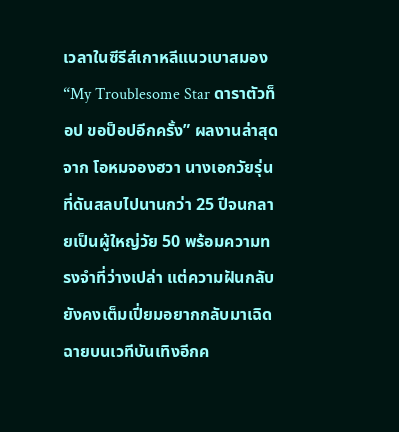เวลาในซีรีส์เกาหลีแนวเบาสมอง “My Troublesome Star ดาราตัวท็อป ขอป็อปอีกครั้ง” ผลงานล่าสุดจาก โอหมจองฮวา นางเอกวัยรุ่นที่ดันสลบไปนานกว่า 25 ปีจนกลายเป็นผู้ใหญ่วัย 50 พร้อมความทรงจำที่ว่างเปล่า แต่ความฝันกลับยังคงเต็มเปี่ยมอยากกลับมาเฉิดฉายบนเวทีบันเทิงอีกค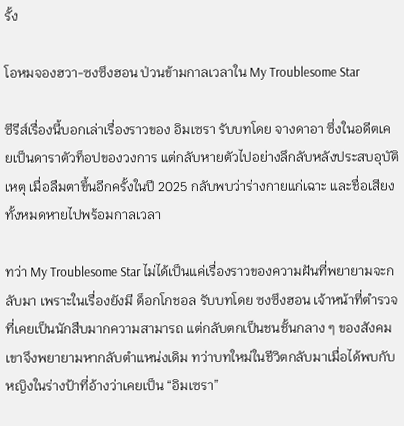รั้ง

โอหมจองฮวา-ซงซึงฮอน ป่วนข้ามกาลเวลาใน My Troublesome Star

ซีรีส์เรื่องนี้บอกเล่าเรื่องราวของ อิมเซรา รับบทโดย จางดาอา ซึ่งในอดีตเคยเป็นดาราตัวท็อปของวงการ แต่กลับหายตัวไปอย่างลึกลับหลังประสบอุบัติเหตุ เมื่อลืมตาขึ้นอีกครั้งในปี 2025 กลับพบว่าร่างกายแก่เฉาะ และชื่อเสียงทั้งหมดหายไปพร้อมกาลเวลา

ทว่า My Troublesome Star ไม่ได้เป็นแค่เรื่องราวของความฝันที่พยายามจะกลับมา เพราะในเรื่องยังมี ด็อกโกชอล รับบทโดย ซงซึงฮอน เจ้าหน้าที่ตำรวจที่เคยเป็นนักสืบมากความสามารถ แต่กลับตกเป็นชนชั้นกลาง ๆ ของสังคม เขาจึงพยายามหากลับตำแหน่งเดิม ทว่าบทใหม่ในชีวิตกลับมาเมื่อได้พบกับหญิงในร่างป้าที่อ้างว่าเคยเป็น “อิมเซรา”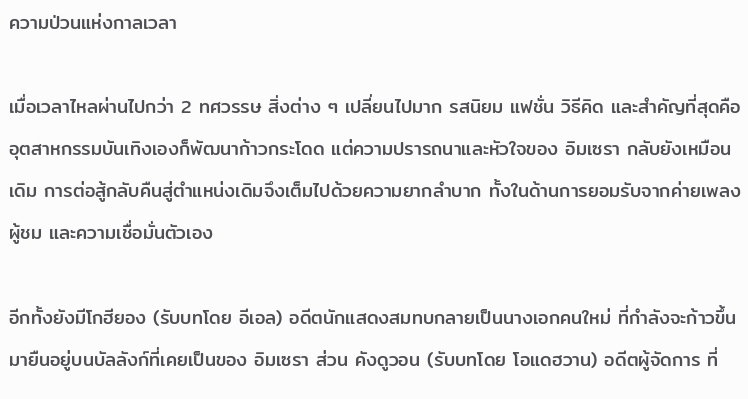ความป่วนแห่งกาลเวลา

เมื่อเวลาไหลผ่านไปกว่า 2 ทศวรรษ สิ่งต่าง ๆ เปลี่ยนไปมาก รสนิยม แฟชั่น วิธีคิด และสำคัญที่สุดคืออุตสาหกรรมบันเทิงเองก็พัฒนาก้าวกระโดด แต่ความปรารถนาและหัวใจของ อิมเซรา กลับยังเหมือนเดิม การต่อสู้กลับคืนสู่ตำแหน่งเดิมจึงเต็มไปด้วยความยากลำบาก ทั้งในด้านการยอมรับจากค่ายเพลง ผู้ชม และความเชื่อมั่นตัวเอง

อีกทั้งยังมีโกฮียอง (รับบทโดย อีเอล) อดีตนักแสดงสมทบกลายเป็นนางเอกคนใหม่ ที่กำลังจะก้าวขึ้นมายืนอยู่บนบัลลังก์ที่เคยเป็นของ อิมเซรา ส่วน คังดูวอน (รับบทโดย โอแดฮวาน) อดีตผู้จัดการ ที่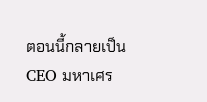ตอนนี้กลายเป็น CEO มหาเศร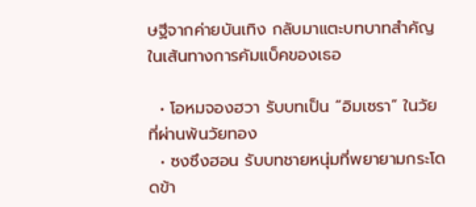ษฐีจากค่ายบันเทิง กลับมาแตะบทบาทสำคัญในเส้นทางการคัมแบ็คของเธอ

  • โอหมจองฮวา รับบทเป็น “อิมเซรา” ในวัยที่ผ่านพ้นวัยทอง
  • ซงซึงฮอน รับบทชายหนุ่มที่พยายามกระโดดข้า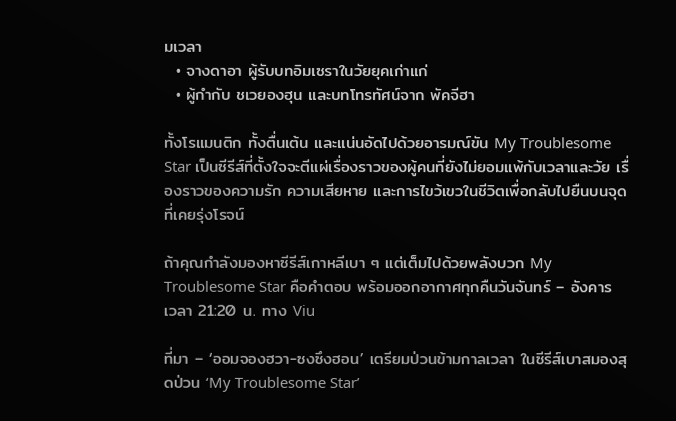มเวลา
  • จางดาอา ผู้รับบทอิมเซราในวัยยุคเก่าแก่
  • ผู้กำกับ ชเวยองฮุน และบทโทรทัศน์จาก พัคจีฮา

ทั้งโรแมนติก ทั้งตื่นเต้น และแน่นอัดไปด้วยอารมณ์ขัน My Troublesome Star เป็นซีรีส์ที่ตั้งใจจะตีแผ่เรื่องราวของผู้คนที่ยังไม่ยอมแพ้กับเวลาและวัย เรื่องราวของความรัก ความเสียหาย และการไขว้เขวในชีวิตเพื่อกลับไปยืนบนจุดที่เคยรุ่งโรจน์

ถ้าคุณกำลังมองหาซีรีส์เกาหลีเบา ๆ แต่เต็มไปด้วยพลังบวก My Troublesome Star คือคำตอบ พร้อมออกอากาศทุกคืนวันจันทร์ – อังคาร เวลา 21:20 น. ทาง Viu

ที่มา – ‘ออมจองฮวา-ซงซึงฮอน’ เตรียมป่วนข้ามกาลเวลา ในซีรีส์เบาสมองสุดป่วน ‘My Troublesome Star’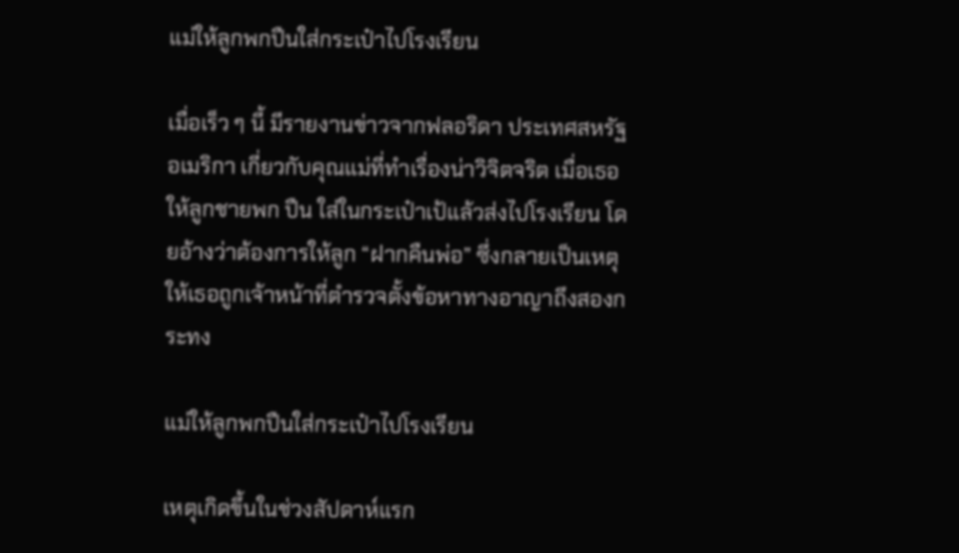แม่ให้ลูกพกปืนใส่กระเป๋าไปโรงเรียน

เมื่อเร็ว ๆ นี้ มีรายงานข่าวจากฟลอริดา ประเทศสหรัฐอเมริกา เกี่ยวกับคุณแม่ที่ทำเรื่องน่าวิจิตจริต เมื่อเธอให้ลูกชายพก ปืน ใส่ในกระเป๋าเป้แล้วส่งไปโรงเรียน โดยอ้างว่าต้องการให้ลูก “ฝากคืนพ่อ” ซึ่งกลายเป็นเหตุให้เธอถูกเจ้าหน้าที่ตำรวจตั้งข้อหาทางอาญาถึงสองกระทง

แม่ให้ลูกพกปืนใส่กระเป๋าไปโรงเรียน

เหตุเกิดขึ้นในช่วงสัปดาห์แรก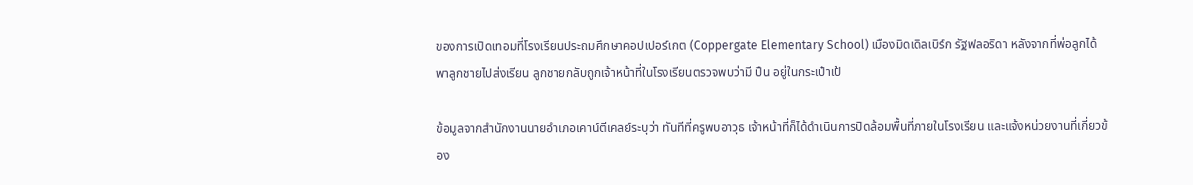ของการเปิดเทอมที่โรงเรียนประถมศึกษาคอปเปอร์เกต (Coppergate Elementary School) เมืองมิดเดิลเบิร์ก รัฐฟลอริดา หลังจากที่พ่อลูกได้พาลูกชายไปส่งเรียน ลูกชายกลับถูกเจ้าหน้าที่ในโรงเรียนตรวจพบว่ามี ปืน อยู่ในกระเป๋าเป้

ข้อมูลจากสำนักงานนายอำเภอเคาน์ตีเคลย์ระบุว่า ทันทีที่ครูพบอาวุธ เจ้าหน้าที่ก็ได้ดำเนินการปิดล้อมพื้นที่ภายในโรงเรียน และแจ้งหน่วยงานที่เกี่ยวข้อง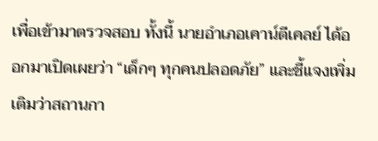เพื่อเข้ามาตรวจสอบ ทั้งนี้ นายอำเภอเคาน์ตีเคลย์ ได้ออกมาเปิดเผยว่า “เด็กๆ ทุกคนปลอดภัย” และชี้แจงเพิ่มเติมว่าสถานกา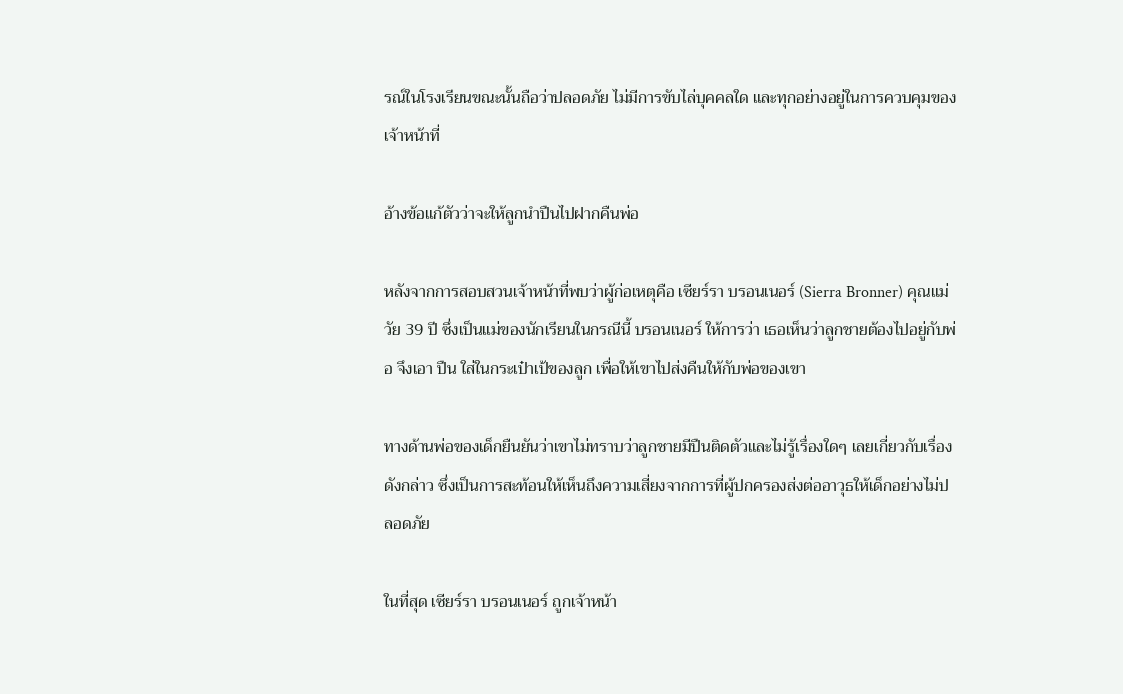รณ์ในโรงเรียนขณะนั้นถือว่าปลอดภัย ไม่มีการขับไล่บุคคลใด และทุกอย่างอยู่ในการควบคุมของเจ้าหน้าที่

อ้างข้อแก้ตัวว่าจะให้ลูกนำปืนไปฝากคืนพ่อ

หลังจากการสอบสวนเจ้าหน้าที่พบว่าผู้ก่อเหตุคือ เซียร์รา บรอนเนอร์ (Sierra Bronner) คุณแม่วัย 39 ปี ซึ่งเป็นแม่ของนักเรียนในกรณีนี้ บรอนเนอร์ ให้การว่า เธอเห็นว่าลูกชายต้องไปอยู่กับพ่อ จึงเอา ปืน ใส่ในกระเป๋าเป้ของลูก เพื่อให้เขาไปส่งคืนให้กับพ่อของเขา

ทางด้านพ่อของเด็กยืนยันว่าเขาไม่ทราบว่าลูกชายมีปืนติดตัวและไม่รู้เรื่องใดๆ เลยเกี่ยวกับเรื่องดังกล่าว ซึ่งเป็นการสะท้อนให้เห็นถึงความเสี่ยงจากการที่ผู้ปกครองส่งต่ออาวุธให้เด็กอย่างไม่ปลอดภัย

ในที่สุด เซียร์รา บรอนเนอร์ ถูกเจ้าหน้า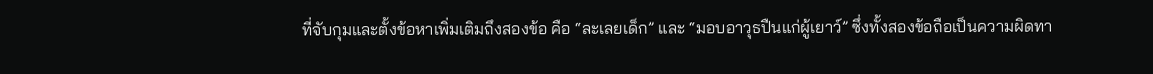ที่จับกุมและตั้งข้อหาเพิ่มเติมถึงสองข้อ คือ “ละเลยเด็ก” และ “มอบอาวุธปืนแก่ผู้เยาว์” ซึ่งทั้งสองข้อถือเป็นความผิดทา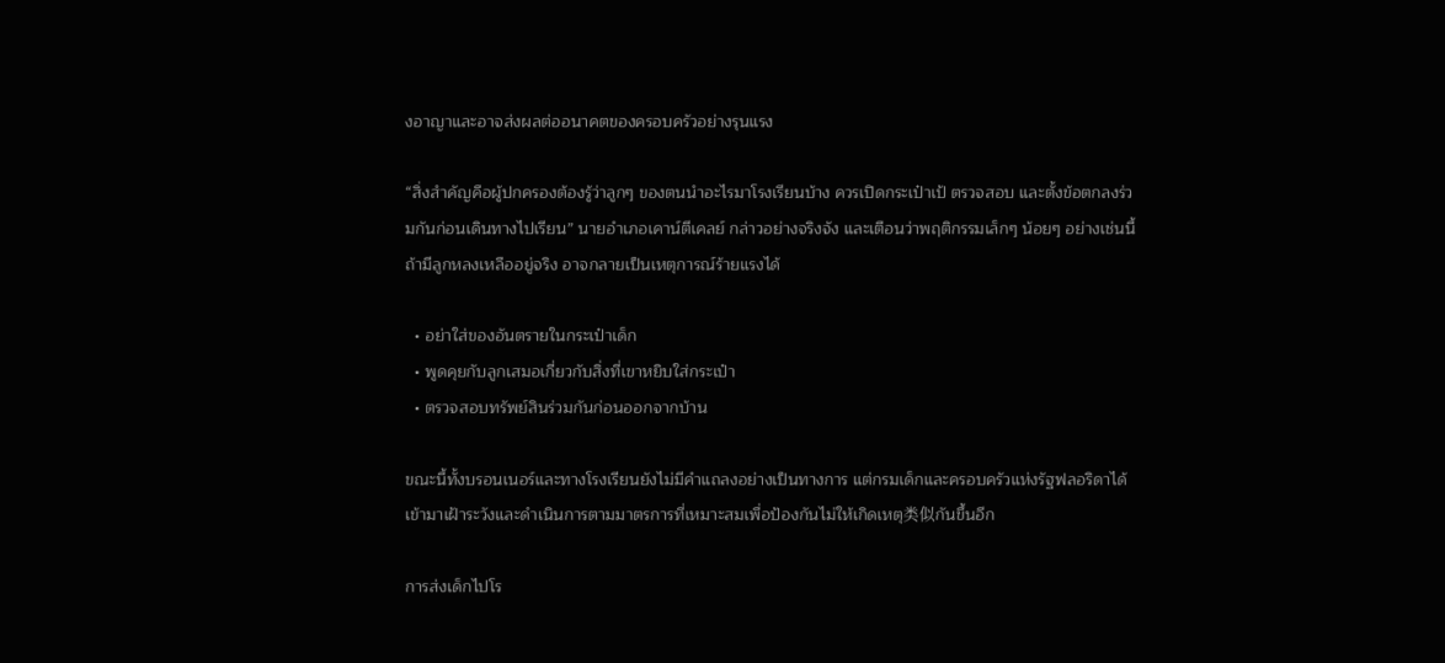งอาญาและอาจส่งผลต่ออนาคตของครอบครัวอย่างรุนแรง

“สิ่งสำคัญคือผู้ปกครองต้องรู้ว่าลูกๆ ของตนนำอะไรมาโรงเรียนบ้าง ควรเปิดกระเป๋าเป้ ตรวจสอบ และตั้งข้อตกลงร่วมกันก่อนเดินทางไปเรียน” นายอำเภอเคาน์ตีเคลย์ กล่าวอย่างจริงจัง และเตือนว่าพฤติกรรมเล็กๆ น้อยๆ อย่างเช่นนี้ ถ้ามีลูกหลงเหลืออยู่จริง อาจกลายเป็นเหตุการณ์ร้ายแรงได้

  • อย่าใส่ของอันตรายในกระเป๋าเด็ก
  • พูดคุยกับลูกเสมอเกี่ยวกับสิ่งที่เขาหยิบใส่กระเป๋า
  • ตรวจสอบทรัพย์สินร่วมกันก่อนออกจากบ้าน

ขณะนี้ทั้งบรอนเนอร์และทางโรงเรียนยังไม่มีคำแถลงอย่างเป็นทางการ แต่กรมเด็กและครอบครัวแห่งรัฐฟลอริดาได้เข้ามาเฝ้าระวังและดำเนินการตามมาตรการที่เหมาะสมเพื่อป้องกันไม่ให้เกิดเหตุ类似กันขึ้นอีก

การส่งเด็กไปโร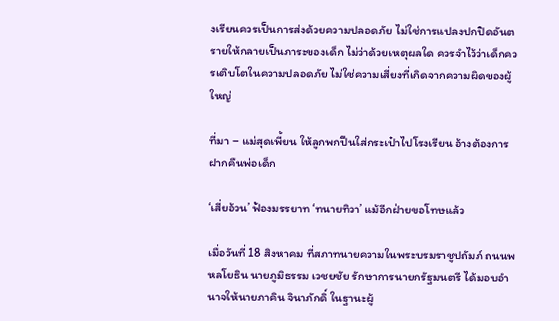งเรียนควรเป็นการส่งด้วยความปลอดภัย ไม่ใช่การแปลงปกปิดอันตรายให้กลายเป็นภาระของเด็ก ไม่ว่าด้วยเหตุผลใด ควรจำไว้ว่าเด็กควรเติบโตในความปลอดภัย ไม่ใช่ความเสี่ยงที่เกิดจากความผิดของผู้ใหญ่

ที่มา – แม่สุดเพี้ยน ให้ลูกพกปืนใส่กระเป๋าไปโรงเรียน อ้างต้องการฝากคืนพ่อเด็ก

‘เสี่ยอ้วน’ ฟ้องมรรยาท ‘ทนายทิวา’ แม้อีกฝ่ายขอโทษแล้ว

เมื่อวันที่ 18 สิงหาคม ที่สภาทนายความในพระบรมราชูปถัมภ์ ถนนพหลโยธิน นายภูมิธรรม เวชยชัย รักษาการนายกรัฐมนตรี ได้มอบอำนาจให้นายภาคิน จินาภักดิ์ ในฐานะผู้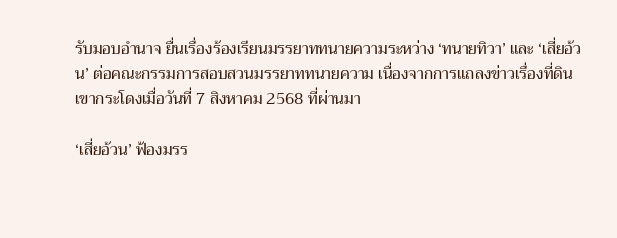รับมอบอำนาจ ยื่นเรื่องร้องเรียนมรรยาททนายความระหว่าง ‘ทนายทิวา’ และ ‘เสี่ยอ้วน’ ต่อคณะกรรมการสอบสวนมรรยาททนายความ เนื่องจากการแถลงข่าวเรื่องที่ดินเขากระโดงเมื่อวันที่ 7 สิงหาคม 2568 ที่ผ่านมา

‘เสี่ยอ้วน’ ฟ้องมรร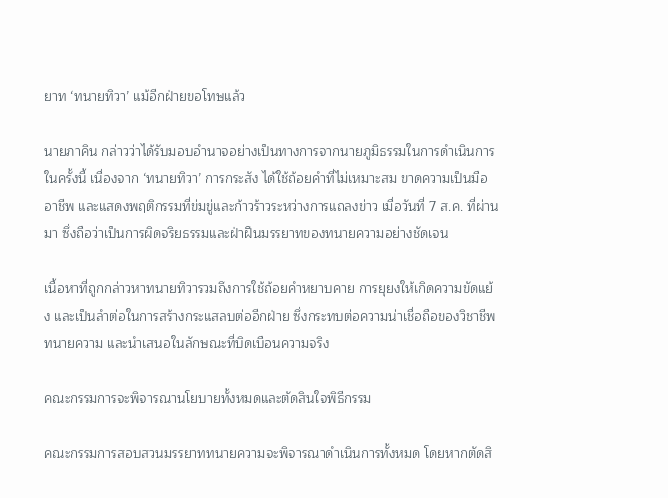ยาท ‘ทนายทิวา’ แม้อีกฝ่ายขอโทษแล้ว

นายภาคิน กล่าวว่าได้รับมอบอำนาจอย่างเป็นทางการจากนายภูมิธรรมในการดำเนินการในครั้งนี้ เนื่องจาก ‘ทนายทิวา’ การกระสัง ได้ใช้ถ้อยคำที่ไม่เหมาะสม ขาดความเป็นมืออาชีพ และแสดงพฤติกรรมที่ข่มขู่และก้าวร้าวระหว่างการแถลงข่าว เมื่อวันที่ 7 ส.ค. ที่ผ่านมา ซึ่งถือว่าเป็นการผิดจริยธรรมและฝ่าฝืนมรรยาทของทนายความอย่างชัดเจน

เนื้อหาที่ถูกกล่าวหาทนายทิวารวมถึงการใช้ถ้อยคำหยาบคาย การยุยงให้เกิดความขัดแย้ง และเป็นลำต่อในการสร้างกระแสลบต่ออีกฝ่าย ซึ่งกระทบต่อความน่าเชื่อถือของวิชาชีพทนายความ และนำเสนอในลักษณะที่บิดเบือนความจริง

คณะกรรมการจะพิจารณานโยบายทั้งหมดและตัดสินใจพิธีกรรม

คณะกรรมการสอบสวนมรรยาททนายความจะพิจารณาดำเนินการทั้งหมด โดยหากตัดสิ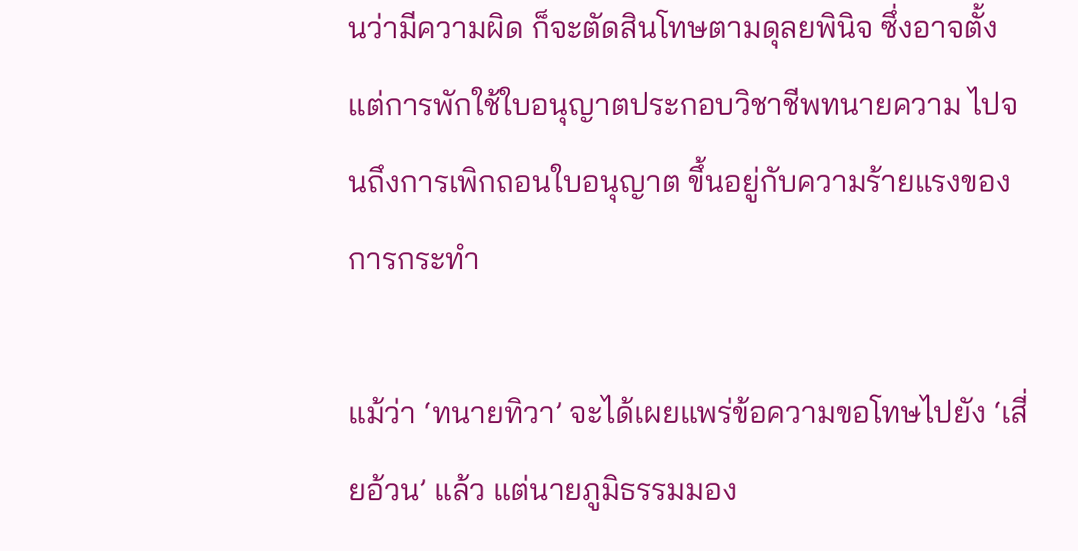นว่ามีความผิด ก็จะตัดสินโทษตามดุลยพินิจ ซึ่งอาจตั้งแต่การพักใช้ใบอนุญาตประกอบวิชาชีพทนายความ ไปจนถึงการเพิกถอนใบอนุญาต ขึ้นอยู่กับความร้ายแรงของการกระทำ

แม้ว่า ‘ทนายทิวา’ จะได้เผยแพร่ข้อความขอโทษไปยัง ‘เสี่ยอ้วน’ แล้ว แต่นายภูมิธรรมมอง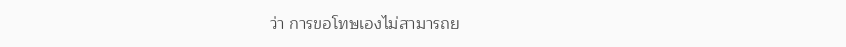ว่า การขอโทษเองไม่สามารถย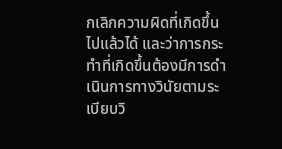กเลิกความผิดที่เกิดขึ้นไปแล้วได้ และว่าการกระทำที่เกิดขึ้นต้องมีการดำเนินการทางวินัยตามระเบียบวิ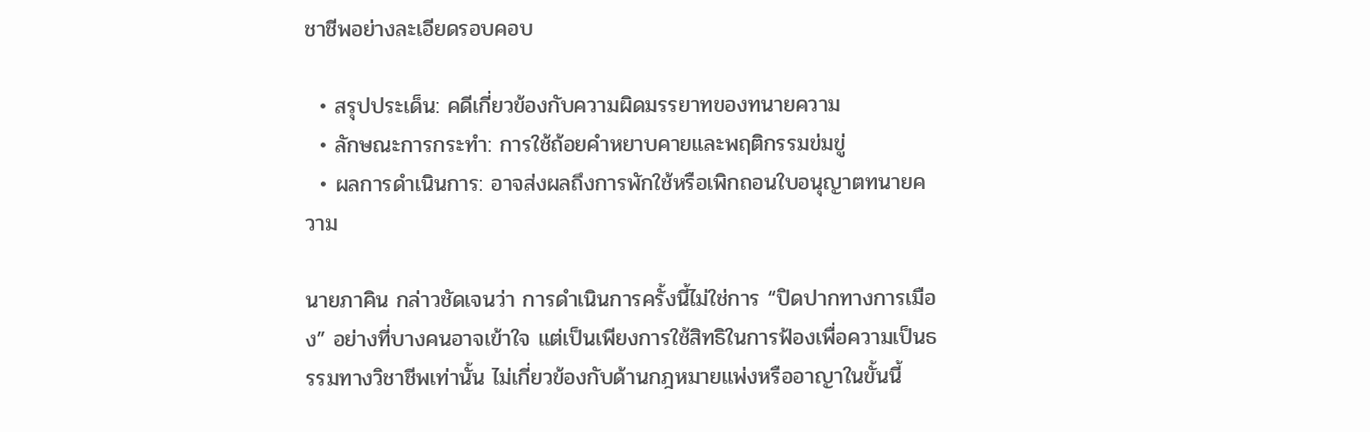ชาชีพอย่างละเอียดรอบคอบ

  • สรุปประเด็น: คดีเกี่ยวข้องกับความผิดมรรยาทของทนายความ
  • ลักษณะการกระทำ: การใช้ถ้อยคำหยาบคายและพฤติกรรมข่มขู่
  • ผลการดำเนินการ: อาจส่งผลถึงการพักใช้หรือเพิกถอนใบอนุญาตทนายความ

นายภาคิน กล่าวชัดเจนว่า การดำเนินการครั้งนี้ไม่ใช่การ “ปิดปากทางการเมือง” อย่างที่บางคนอาจเข้าใจ แต่เป็นเพียงการใช้สิทธิในการฟ้องเพื่อความเป็นธรรมทางวิชาชีพเท่านั้น ไม่เกี่ยวข้องกับด้านกฎหมายแพ่งหรืออาญาในขั้นนี้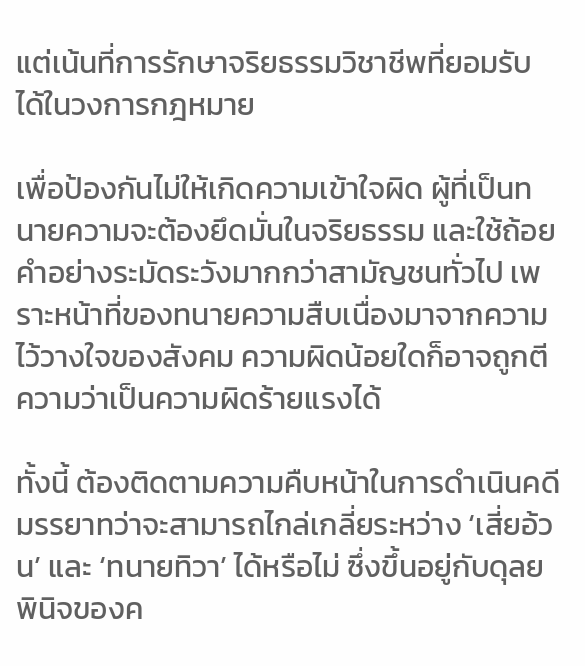แต่เน้นที่การรักษาจริยธรรมวิชาชีพที่ยอมรับได้ในวงการกฎหมาย

เพื่อป้องกันไม่ให้เกิดความเข้าใจผิด ผู้ที่เป็นทนายความจะต้องยึดมั่นในจริยธรรม และใช้ถ้อยคำอย่างระมัดระวังมากกว่าสามัญชนทั่วไป เพราะหน้าที่ของทนายความสืบเนื่องมาจากความไว้วางใจของสังคม ความผิดน้อยใดก็อาจถูกตีความว่าเป็นความผิดร้ายแรงได้

ทั้งนี้ ต้องติดตามความคืบหน้าในการดำเนินคดีมรรยาทว่าจะสามารถไกล่เกลี่ยระหว่าง ‘เสี่ยอ้วน’ และ ‘ทนายทิวา’ ได้หรือไม่ ซึ่งขึ้นอยู่กับดุลยพินิจของค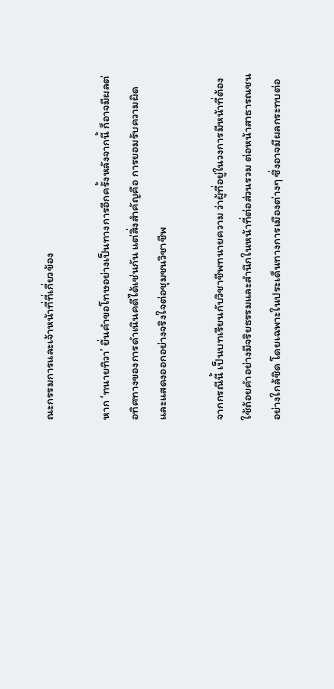ณะกรรมการและเจ้าหน้าที่ที่เกี่ยวข้อง

หาก ‘ทนายทิวา’ ยื่นคำขอโทษอย่างเป็นทางการอีกครั้งหลังจากนี้ ก็อาจมีผลต่อทิศทางของการดำเนินคดีได้เช่นกัน แต่สิ่งสำคัญคือ การยอมรับความผิดและแสดงออกอย่างจริงใจต่อชุมชนวิชาชีพ

จากกรณีนี้ เป็นบทเรียนกับวิชาชีพทนายความ ว่าผู้ที่อยู่ในวงการมีหน้าที่ต้องใช้ถ้อยคำอย่างมีจริยธรรมและสำนึกในหน้าที่ต่อส่วนรวม ต่อหน้าสาธารณชนอย่างใกล้ชิด โดยเฉพาะในประเด็นทางการเมืองต่างๆ ซึ่งอาจมีผลกระทบต่อ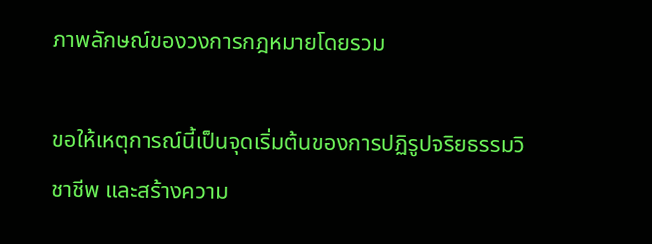ภาพลักษณ์ของวงการกฎหมายโดยรวม

ขอให้เหตุการณ์นี้เป็นจุดเริ่มต้นของการปฏิรูปจริยธรรมวิชาชีพ และสร้างความ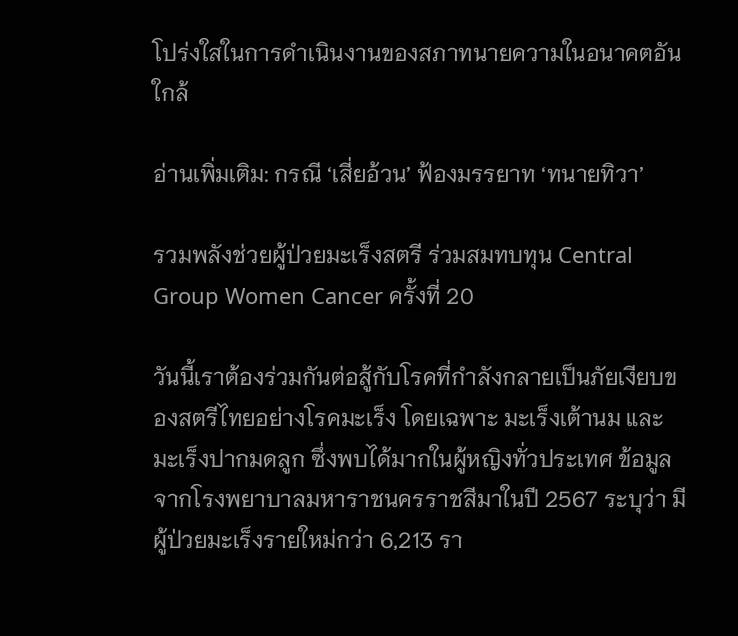โปร่งใสในการดำเนินงานของสภาทนายความในอนาคตอันใกล้

อ่านเพิ่มเติม: กรณี ‘เสี่ยอ้วน’ ฟ้องมรรยาท ‘ทนายทิวา’

รวมพลังช่วยผู้ป่วยมะเร็งสตรี ร่วมสมทบทุน Central Group Women Cancer ครั้งที่ 20

วันนี้เราต้องร่วมกันต่อสู้กับโรคที่กำลังกลายเป็นภัยเงียบของสตรีไทยอย่างโรคมะเร็ง โดยเฉพาะ มะเร็งเต้านม และ มะเร็งปากมดลูก ซึ่งพบได้มากในผู้หญิงทั่วประเทศ ข้อมูลจากโรงพยาบาลมหาราชนครราชสีมาในปี 2567 ระบุว่า มีผู้ป่วยมะเร็งรายใหม่กว่า 6,213 รา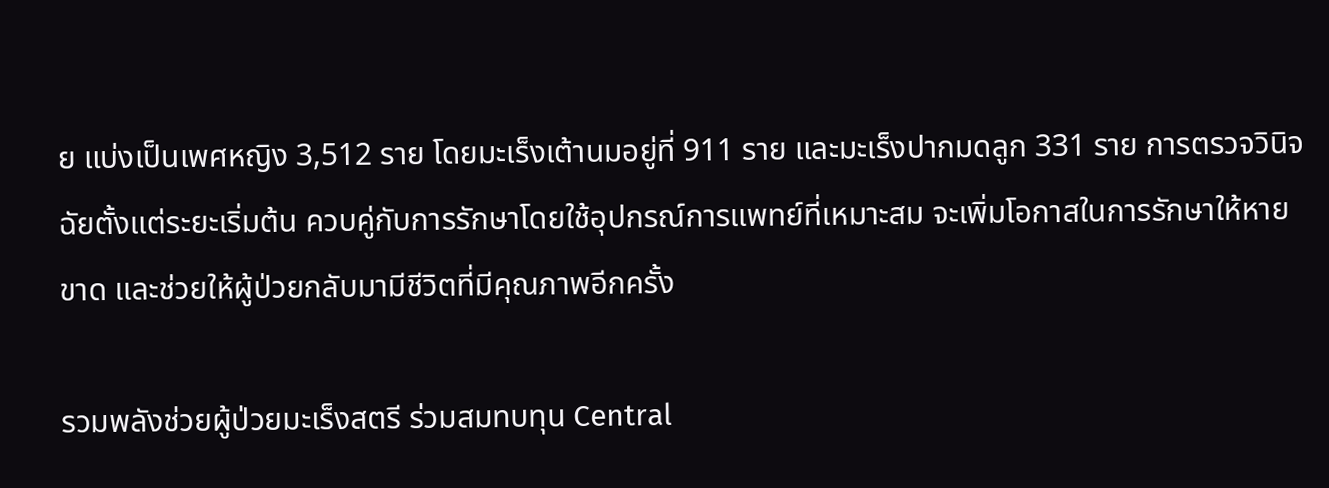ย แบ่งเป็นเพศหญิง 3,512 ราย โดยมะเร็งเต้านมอยู่ที่ 911 ราย และมะเร็งปากมดลูก 331 ราย การตรวจวินิจฉัยตั้งแต่ระยะเริ่มต้น ควบคู่กับการรักษาโดยใช้อุปกรณ์การแพทย์ที่เหมาะสม จะเพิ่มโอกาสในการรักษาให้หายขาด และช่วยให้ผู้ป่วยกลับมามีชีวิตที่มีคุณภาพอีกครั้ง

รวมพลังช่วยผู้ป่วยมะเร็งสตรี ร่วมสมทบทุน Central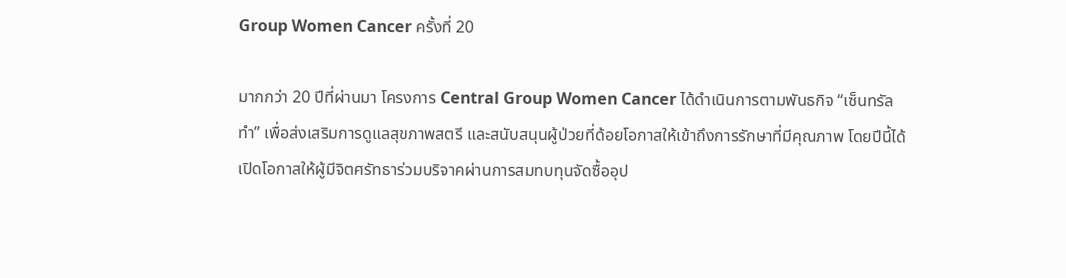Group Women Cancer ครั้งที่ 20

มากกว่า 20 ปีที่ผ่านมา โครงการ Central Group Women Cancer ได้ดำเนินการตามพันธกิจ “เซ็นทรัล ทำ” เพื่อส่งเสริมการดูแลสุขภาพสตรี และสนับสนุนผู้ป่วยที่ด้อยโอกาสให้เข้าถึงการรักษาที่มีคุณภาพ โดยปีนี้ได้เปิดโอกาสให้ผู้มีจิตศรัทธาร่วมบริจาคผ่านการสมทบทุนจัดซื้ออุป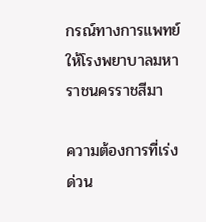กรณ์ทางการแพทย์ให้โรงพยาบาลมหาราชนครราชสีมา

ความต้องการที่เร่งด่วน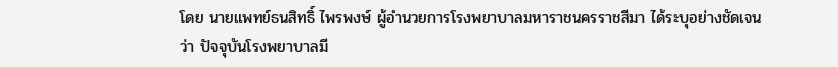โดย นายแพทย์ธนสิทธิ์ ไพรพงษ์ ผู้อำนวยการโรงพยาบาลมหาราชนครราชสีมา ได้ระบุอย่างชัดเจนว่า ปัจจุบันโรงพยาบาลมี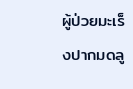ผู้ป่วยมะเร็งปากมดลู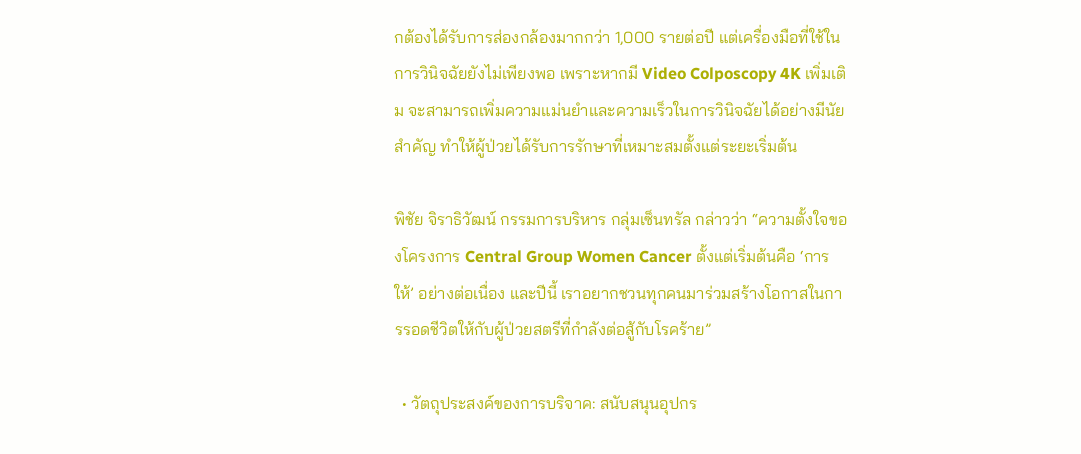กต้องได้รับการส่องกล้องมากกว่า 1,000 รายต่อปี แต่เครื่องมือที่ใช้ในการวินิจฉัยยังไม่เพียงพอ เพราะหากมี Video Colposcopy 4K เพิ่มเติม จะสามารถเพิ่มความแม่นยำและความเร็วในการวินิจฉัยได้อย่างมีนัยสำคัญ ทำให้ผู้ป่วยได้รับการรักษาที่เหมาะสมตั้งแต่ระยะเริ่มต้น

พิชัย จิราธิวัฒน์ กรรมการบริหาร กลุ่มเซ็นทรัล กล่าวว่า “ความตั้งใจของโครงการ Central Group Women Cancer ตั้งแต่เริ่มต้นคือ ‘การให้’ อย่างต่อเนื่อง และปีนี้ เราอยากชวนทุกคนมาร่วมสร้างโอกาสในการรอดชีวิตให้กับผู้ป่วยสตรีที่กำลังต่อสู้กับโรคร้าย”

  • วัตถุประสงค์ของการบริจาค: สนับสนุนอุปกร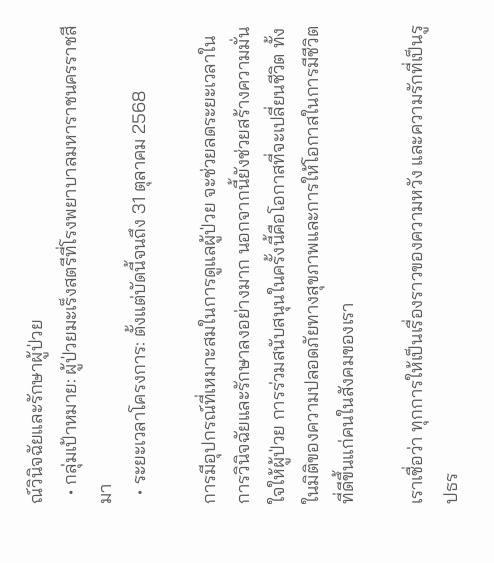ณ์วินิจฉัยและรักษาผู้ป่วย
  • กลุ่มเป้าหมาย: ผู้ป่วยมะเร็งสตรีที่โรงพยาบาลมหาราชนครราชสีมา
  • ระยะเวลาโครงการ: ตั้งแต่บัดนี้จนถึง 31 ตุลาคม 2568

การมีอุปกรณ์ที่เหมาะสมในการดูแลผู้ป่วย จะช่วยลดระยะเวลาในการวินิจฉัยและรักษาลงอย่างมาก นอกจากนี้ยังช่วยสร้างความมั่นใจให้ผู้ป่วย การร่วมสนับสนุนในครั้งนี้คือโอกาสที่จะเปลี่ยนชีวิต ทั้งในมิติของความปลอดภัยทางสุขภาพและการให้โอกาสในการมีชีวิตที่ดีขึ้นแก่คนในสังคมของเรา

เราเชื่อว่า ทุกการให้เป็นเรื่องราวของความหวัง และความรักที่เป็นรูปธร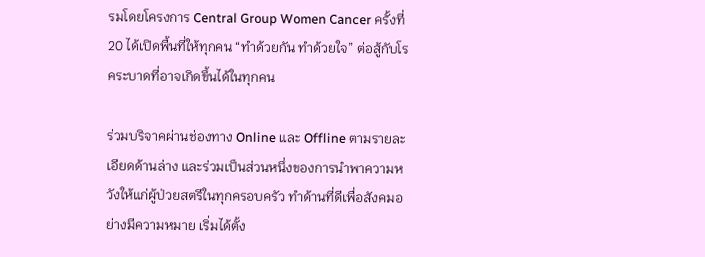รมโดยโครงการ Central Group Women Cancer ครั้งที่ 20 ได้เปิดพื้นที่ให้ทุกคน “ทำด้วยกัน ทำด้วยใจ” ต่อสู้กับโรคระบาดที่อาจเกิดขึ้นได้ในทุกคน

ร่วมบริจาคผ่านช่องทาง Online และ Offline ตามรายละเอียดด้านล่าง และร่วมเป็นส่วนหนึ่งของการนำพาความหวังให้แก่ผู้ป่วยสตรีในทุกครอบครัว ทำด้านที่ดีเพื่อสังคมอย่างมีความหมาย เริ่มได้ตั้ง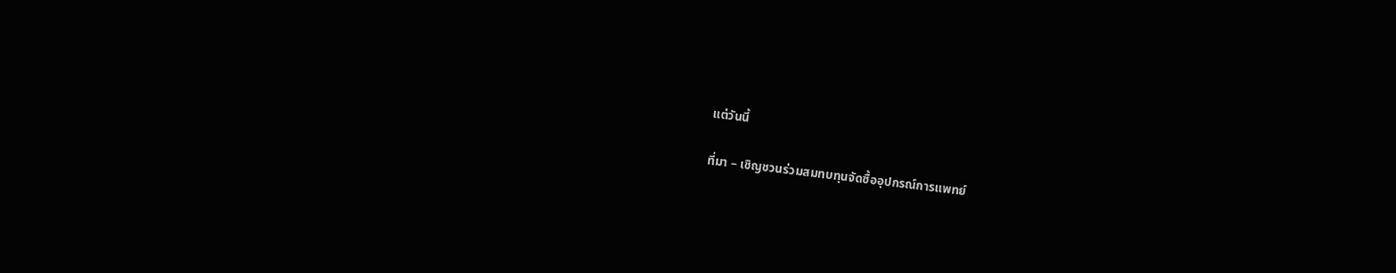แต่วันนี้

ที่มา – เชิญชวนร่วมสมทบทุนจัดซื้ออุปกรณ์การแพทย์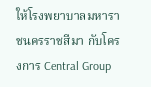ให้โรงพยาบาลมหาราชนครราชสีมา กับโครงการ Central Group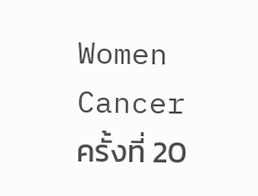Women Cancer ครั้งที่ 20